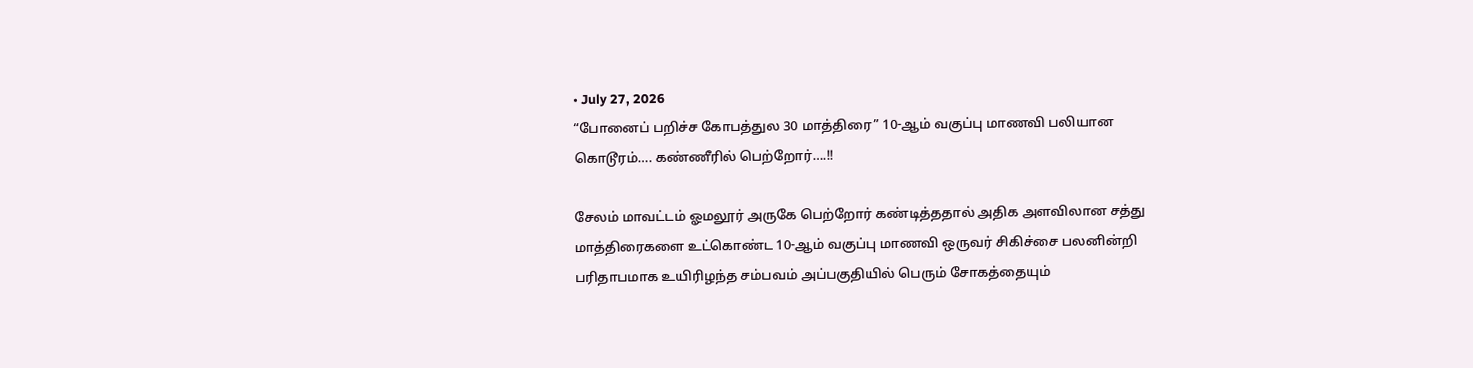• July 27, 2026
“போனைப் பறிச்ச கோபத்துல 30 மாத்திரை” 10-ஆம் வகுப்பு மாணவி பலியான கொடூரம்…. கண்ணீரில் பெற்றோர்….!!

சேலம் மாவட்டம் ஓமலூர் அருகே பெற்றோர் கண்டித்ததால் அதிக அளவிலான சத்து மாத்திரைகளை உட்கொண்ட 10-ஆம் வகுப்பு மாணவி ஒருவர் சிகிச்சை பலனின்றி பரிதாபமாக உயிரிழந்த சம்பவம் அப்பகுதியில் பெரும் சோகத்தையும்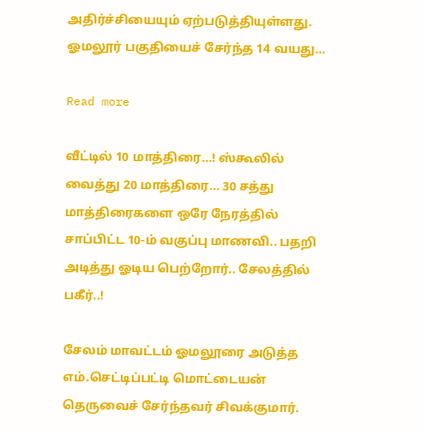அதிர்ச்சியையும் ஏற்படுத்தியுள்ளது. ஓமலூர் பகுதியைச் சேர்ந்த 14 வயது…

Read more

வீட்டில் 10 மாத்திரை…! ஸ்கூலில் வைத்து 20 மாத்திரை… 30 சத்து மாத்திரைகளை ஒரே நேரத்தில் சாப்பிட்ட 10-ம் வகுப்பு மாணவி.. பதறி அடித்து ஓடிய பெற்றோர்.. சேலத்தில் பகீர்..!

சேலம் மாவட்டம் ஓமலூரை அடுத்த எம்.செட்டிப்பட்டி மொட்டையன் தெருவைச் சேர்ந்தவர் சிவக்குமார்.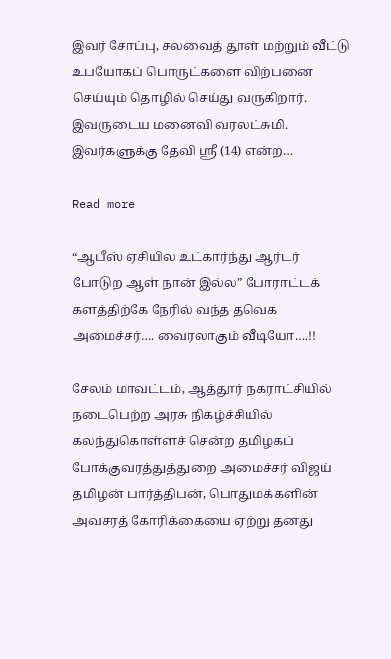இவர் சோப்பு, சலவைத் தூள் மற்றும் வீட்டு உபயோகப் பொருட்களை விற்பனை செய்யும் தொழில் செய்து வருகிறார். இவருடைய மனைவி வரலட்சுமி. இவர்களுக்கு தேவி ஸ்ரீ (14) என்ற…

Read more

“ஆபீஸ் ஏசியில உட்கார்ந்து ஆர்டர் போடுற ஆள் நான் இல்ல” போராட்டக் களத்திற்கே நேரில் வந்த தவெக அமைச்சர்…. வைரலாகும் வீடியோ….!!

சேலம் மாவட்டம், ஆத்தூர் நகராட்சியில் நடைபெற்ற அரசு நிகழ்ச்சியில் கலந்துகொள்ளச் சென்ற தமிழகப் போக்குவரத்துத்துறை அமைச்சர் விஜய் தமிழன் பார்த்திபன், பொதுமக்களின் அவசரத் கோரிக்கையை ஏற்று தனது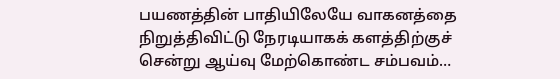பயணத்தின் பாதியிலேயே வாகனத்தை நிறுத்திவிட்டு நேரடியாகக் களத்திற்குச் சென்று ஆய்வு மேற்கொண்ட சம்பவம்…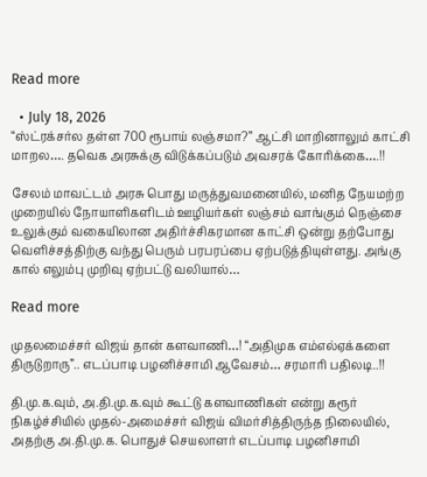Read more

  • July 18, 2026
“ஸ்ட்ரக்சர்ல தள்ள 700 ரூபாய் லஞ்சமா?” ஆட்சி மாறினாலும் காட்சி மாறல…. தவெக அரசுக்கு விடுக்கப்படும் அவசரக் கோரிக்கை….!!

சேலம் மாவட்டம் அரசு பொது மருத்துவமனையில், மனித நேயமற்ற முறையில் நோயாளிகளிடம் ஊழியர்கள் லஞ்சம் வாங்கும் நெஞ்சை உலுக்கும் வகையிலான அதிர்ச்சிகரமான காட்சி ஒன்று தற்போது வெளிச்சத்திற்கு வந்து பெரும் பரபரப்பை ஏற்படுத்தியுள்ளது. அங்கு கால் எலும்பு முறிவு ஏற்பட்டு வலியால்…

Read more

முதலமைச்சர் விஜய் தான் களவாணி…! “அதிமுக எம்எல்ஏக்களை திருடுறாரு”.. எடப்பாடி பழனிச்சாமி ஆவேசம்… சரமாரி பதிலடி..!!

தி.மு.க.வும், அ.தி.மு.க.வும் கூட்டு களவாணிகள் என்று கரூர் நிகழ்ச்சியில் முதல்-அமைச்சர் விஜய் விமர்சித்திருந்த நிலையில், அதற்கு அ.தி.மு.க. பொதுச் செயலாளர் எடப்பாடி பழனிசாமி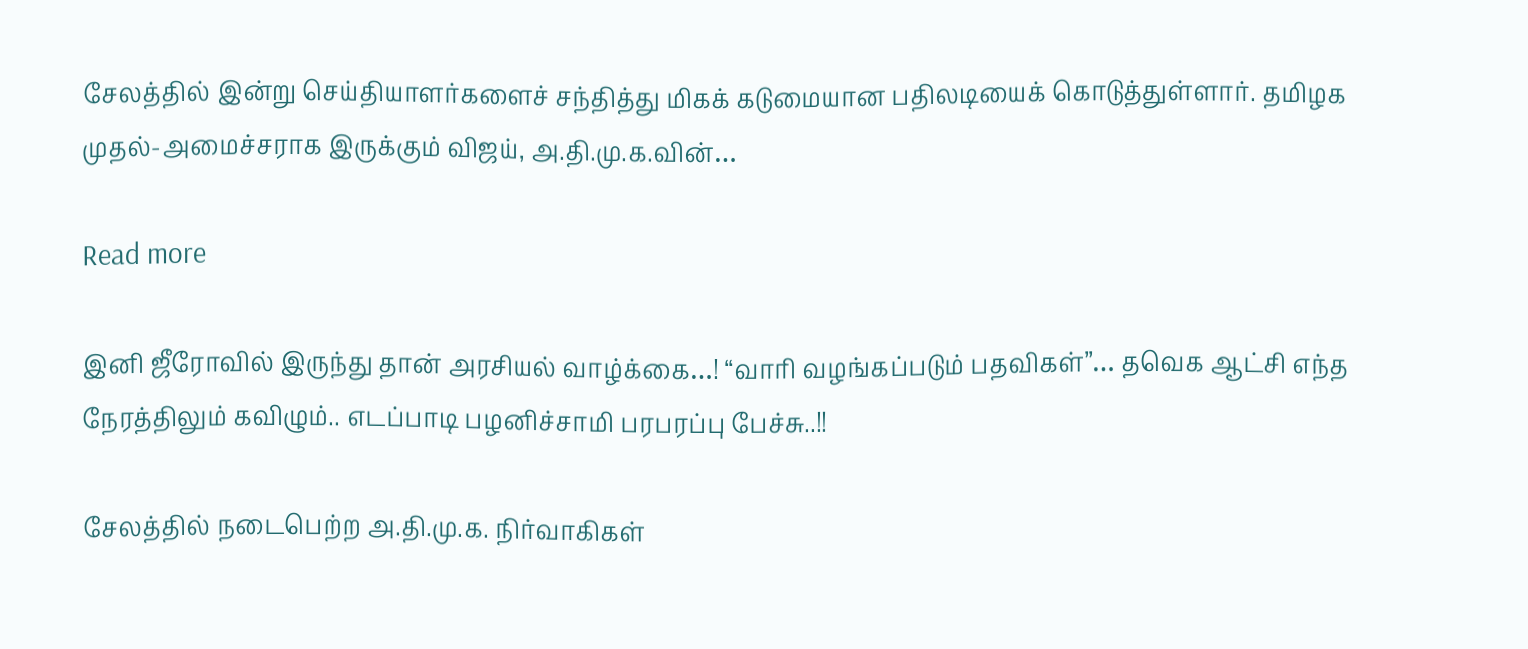சேலத்தில் இன்று செய்தியாளர்களைச் சந்தித்து மிகக் கடுமையான பதிலடியைக் கொடுத்துள்ளார். தமிழக முதல்-அமைச்சராக இருக்கும் விஜய், அ.தி.மு.க.வின்…

Read more

இனி ஜீரோவில் இருந்து தான் அரசியல் வாழ்க்கை…! “வாரி வழங்கப்படும் பதவிகள்”… தவெக ஆட்சி எந்த நேரத்திலும் கவிழும்.. எடப்பாடி பழனிச்சாமி பரபரப்பு பேச்சு..!!

சேலத்தில் நடைபெற்ற அ.தி.மு.க. நிர்வாகிகள்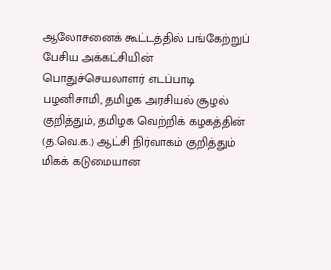ஆலோசனைக் கூட்டத்தில் பங்கேற்றுப் பேசிய அக்கட்சியின் பொதுச்செயலாளர் எடப்பாடி பழனிசாமி, தமிழக அரசியல் சூழல் குறித்தும், தமிழக வெற்றிக் கழகத்தின் (த.வெ.க.) ஆட்சி நிர்வாகம் குறித்தும் மிகக் கடுமையான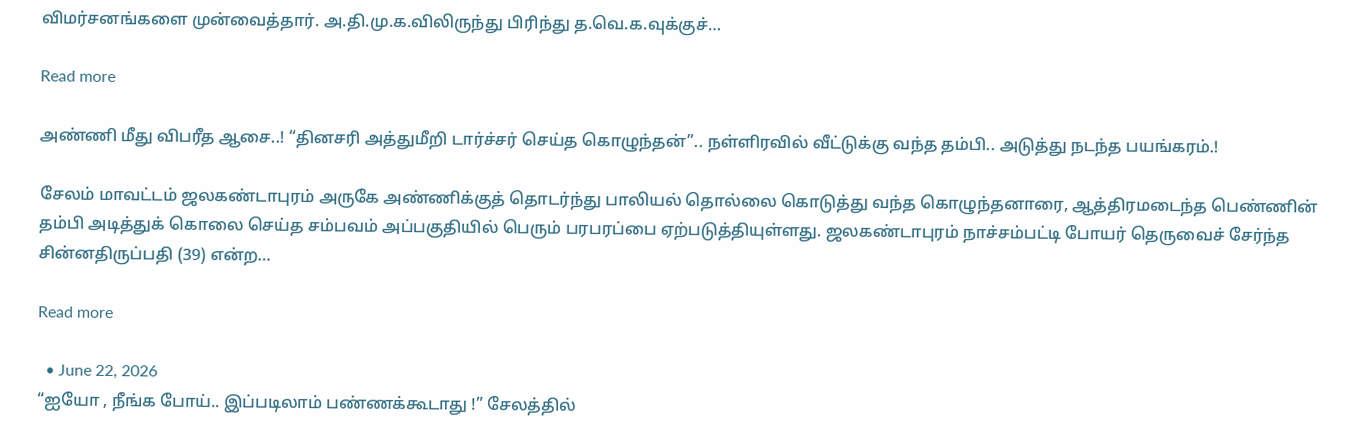விமர்சனங்களை முன்வைத்தார். அ.தி.மு.க.விலிருந்து பிரிந்து த.வெ.க.வுக்குச்…

Read more

அண்ணி மீது விபரீத ஆசை..! “தினசரி அத்துமீறி டார்ச்சர் செய்த கொழுந்தன்”.. நள்ளிரவில் வீட்டுக்கு வந்த தம்பி.. அடுத்து நடந்த பயங்கரம்.!

சேலம் மாவட்டம் ஜலகண்டாபுரம் அருகே அண்ணிக்குத் தொடர்ந்து பாலியல் தொல்லை கொடுத்து வந்த கொழுந்தனாரை, ஆத்திரமடைந்த பெண்ணின் தம்பி அடித்துக் கொலை செய்த சம்பவம் அப்பகுதியில் பெரும் பரபரப்பை ஏற்படுத்தியுள்ளது. ஜலகண்டாபுரம் நாச்சம்பட்டி போயர் தெருவைச் சேர்ந்த சின்னதிருப்பதி (39) என்ற…

Read more

  • June 22, 2026
“ஐயோ , நீங்க போய்.. இப்படிலாம் பண்ணக்கூடாது !” சேலத்தில்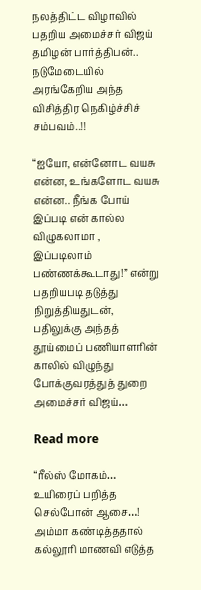நலத்திட்ட விழாவில் பதறிய அமைச்சர் விஜய் தமிழன் பார்த்திபன்.. நடுமேடையில் அரங்கேறிய அந்த விசித்திர நெகிழ்ச்சிச் சம்பவம்..!!

“ஐயோ, என்னோட வயசு என்ன, உங்களோட வயசு என்ன.. நீங்க போய் இப்படி என் கால்ல விழுகலாமா , இப்படிலாம் பண்ணக்கூடாது!” என்று பதறியபடி தடுத்து நிறுத்தியதுடன், பதிலுக்கு அந்தத் தூய்மைப் பணியாளரின் காலில் விழுந்து போக்குவரத்துத் துறை அமைச்சர் விஜய்…

Read more

“ரீல்ஸ் மோகம்… உயிரைப் பறித்த செல்போன் ஆசை…! அம்மா கண்டித்ததால் கல்லூரி மாணவி எடுத்த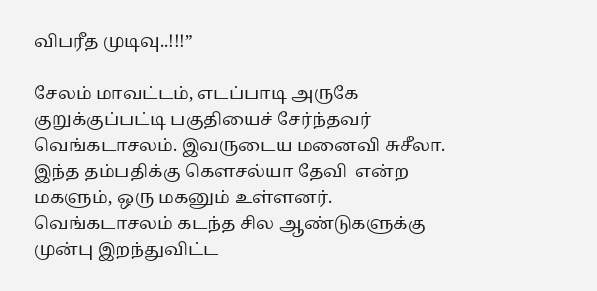விபரீத முடிவு..!!!”

சேலம் மாவட்டம், எடப்பாடி அருகே குறுக்குப்பட்டி பகுதியைச் சேர்ந்தவர் வெங்கடாசலம். இவருடைய மனைவி சுசீலா. இந்த தம்பதிக்கு கௌசல்யா தேவி  என்ற மகளும், ஒரு மகனும் உள்ளனர். வெங்கடாசலம் கடந்த சில ஆண்டுகளுக்கு முன்பு இறந்துவிட்ட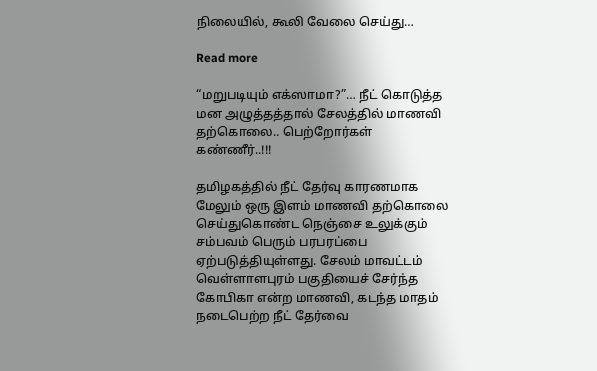நிலையில், கூலி வேலை செய்து…

Read more

“மறுபடியும் எக்ஸாமா?”… நீட் கொடுத்த மன அழுத்தத்தால் சேலத்தில் மாணவி தற்கொலை.. பெற்றோர்கள் கண்ணீர்..!!!

தமிழகத்தில் நீட் தேர்வு காரணமாக மேலும் ஒரு இளம் மாணவி தற்கொலை செய்துகொண்ட நெஞ்சை உலுக்கும் சம்பவம் பெரும் பரபரப்பை ஏற்படுத்தியுள்ளது. சேலம் மாவட்டம் வெள்ளாளபுரம் பகுதியைச் சேர்ந்த கோபிகா என்ற மாணவி, கடந்த மாதம் நடைபெற்ற நீட் தேர்வை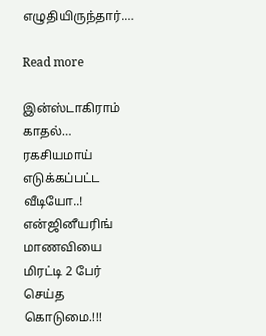எழுதியிருந்தார்.…

Read more

இன்ஸ்டாகிராம் காதல்… ரகசியமாய் எடுக்கப்பட்ட வீடியோ..! என்ஜினீயரிங் மாணவியை மிரட்டி 2 பேர் செய்த கொடுமை.!!!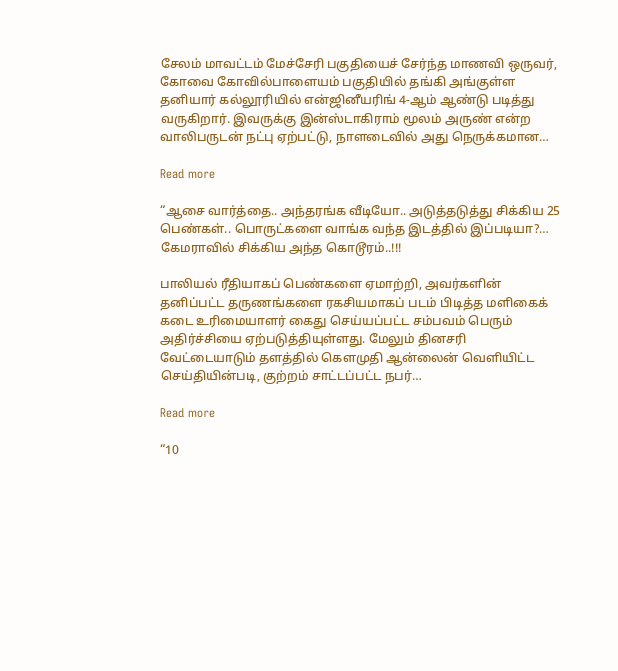சேலம் மாவட்டம் மேச்சேரி பகுதியைச் சேர்ந்த மாணவி ஒருவர், கோவை கோவில்பாளையம் பகுதியில் தங்கி அங்குள்ள தனியார் கல்லூரியில் என்ஜினீயரிங் 4-ஆம் ஆண்டு படித்து வருகிறார். இவருக்கு இன்ஸ்டாகிராம் மூலம் அருண் என்ற வாலிபருடன் நட்பு ஏற்பட்டு, நாளடைவில் அது நெருக்கமான…

Read more

“ஆசை வார்த்தை.. அந்தரங்க வீடியோ.. அடுத்தடுத்து சிக்கிய 25 பெண்கள்.. பொருட்களை வாங்க வந்த இடத்தில் இப்படியா?… கேமராவில் சிக்கிய அந்த கொடூரம்..!!!

பாலியல் ரீதியாகப் பெண்களை ஏமாற்றி, அவர்களின் தனிப்பட்ட தருணங்களை ரகசியமாகப் படம் பிடித்த மளிகைக் கடை உரிமையாளர் கைது செய்யப்பட்ட சம்பவம் பெரும் அதிர்ச்சியை ஏற்படுத்தியுள்ளது. மேலும் தினசரி வேட்டையாடும் தளத்தில் கௌமுதி ஆன்லைன் வெளியிட்ட செய்தியின்படி, குற்றம் சாட்டப்பட்ட நபர்…

Read more

“10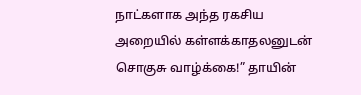நாட்களாக அந்த ரகசிய அறையில் கள்ளக்காதலனுடன் சொகுசு வாழ்க்கை!” தாயின்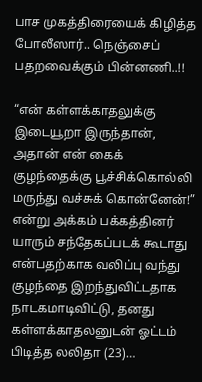பாச முகத்திரையைக் கிழித்த போலீஸார்.. நெஞ்சைப் பதறவைக்கும் பின்னணி..!!

“என் கள்ளக்காதலுக்கு இடையூறா இருந்தான், அதான் என் கைக் குழந்தைக்கு பூச்சிக்கொல்லி மருந்து வச்சுக் கொன்னேன்!” என்று அக்கம் பக்கத்தினர் யாரும் சந்தேகப்படக் கூடாது என்பதற்காக வலிப்பு வந்து குழந்தை இறந்துவிட்டதாக நாடகமாடிவிட்டு, தனது கள்ளக்காதலனுடன் ஓட்டம் பிடித்த லலிதா (23)…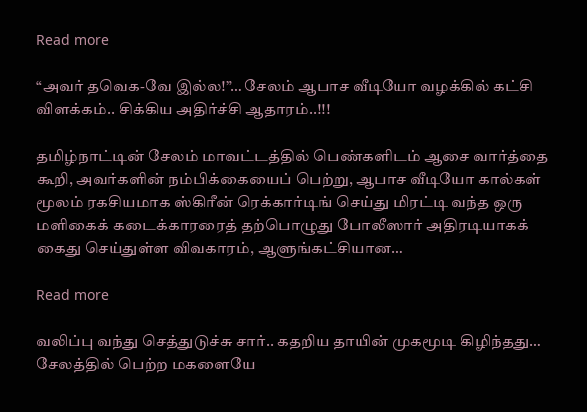Read more

“அவர் தவெக-வே இல்ல!”… சேலம் ஆபாச வீடியோ வழக்கில் கட்சி விளக்கம்.. சிக்கிய அதிர்ச்சி ஆதாரம்..!!!

தமிழ்நாட்டின் சேலம் மாவட்டத்தில் பெண்களிடம் ஆசை வார்த்தை கூறி, அவர்களின் நம்பிக்கையைப் பெற்று, ஆபாச வீடியோ கால்கள் மூலம் ரகசியமாக ஸ்கிரீன் ரெக்கார்டிங் செய்து மிரட்டி வந்த ஒரு மளிகைக் கடைக்காரரைத் தற்பொழுது போலீஸார் அதிரடியாகக் கைது செய்துள்ள விவகாரம், ஆளுங்கட்சியான…

Read more

வலிப்பு வந்து செத்துடுச்சு சார்.. கதறிய தாயின் முகமூடி கிழிந்தது… சேலத்தில் பெற்ற மகளையே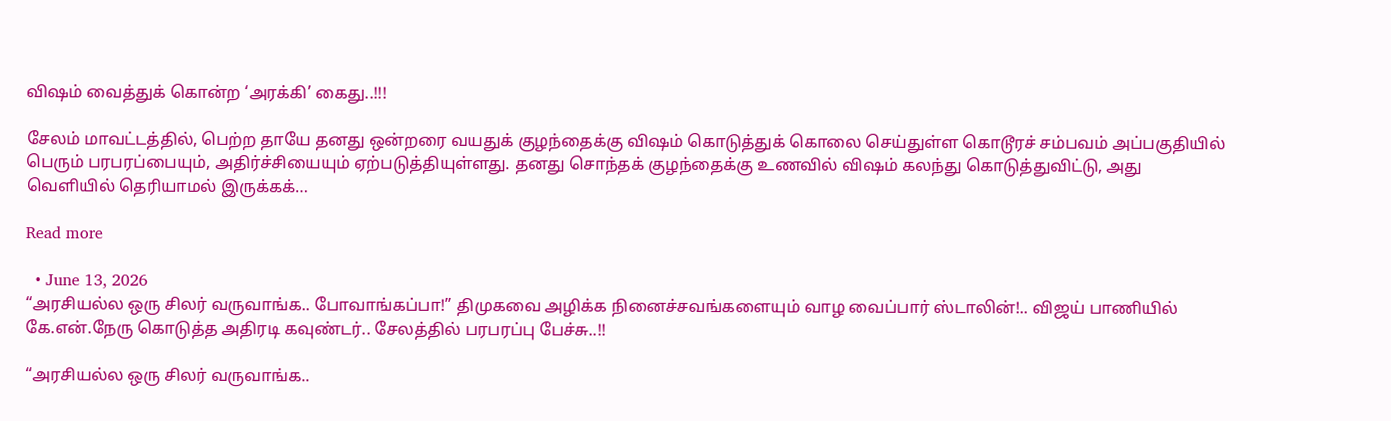விஷம் வைத்துக் கொன்ற ‘அரக்கி’ கைது..!!!

சேலம் மாவட்டத்தில், பெற்ற தாயே தனது ஒன்றரை வயதுக் குழந்தைக்கு விஷம் கொடுத்துக் கொலை செய்துள்ள கொடூரச் சம்பவம் அப்பகுதியில் பெரும் பரபரப்பையும், அதிர்ச்சியையும் ஏற்படுத்தியுள்ளது. தனது சொந்தக் குழந்தைக்கு உணவில் விஷம் கலந்து கொடுத்துவிட்டு, அது வெளியில் தெரியாமல் இருக்கக்…

Read more

  • June 13, 2026
“அரசியல்ல ஒரு சிலர் வருவாங்க.. போவாங்கப்பா!” திமுகவை அழிக்க நினைச்சவங்களையும் வாழ வைப்பார் ஸ்டாலின்!.. விஜய் பாணியில் கே.என்.நேரு கொடுத்த அதிரடி கவுண்டர்.. சேலத்தில் பரபரப்பு பேச்சு..!!

“அரசியல்ல ஒரு சிலர் வருவாங்க..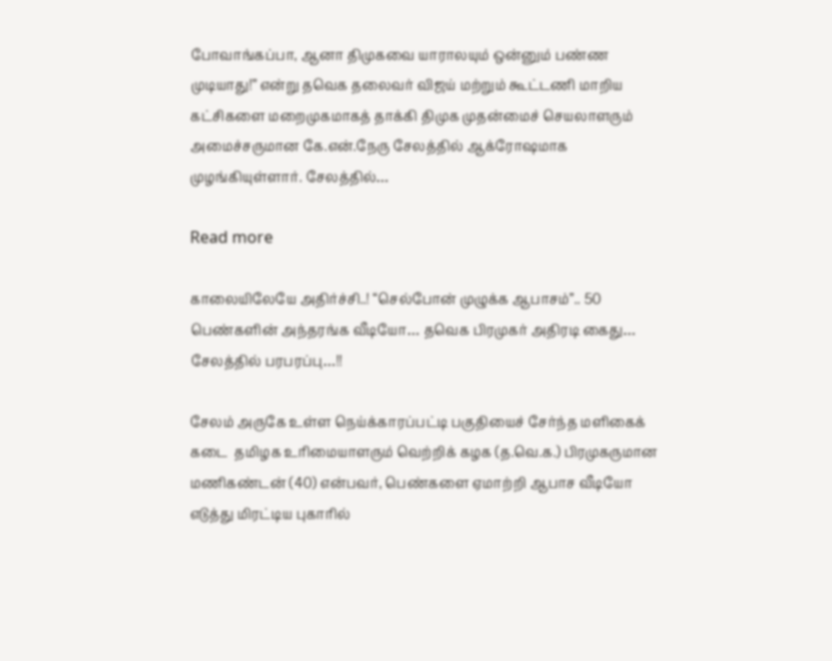போவாங்கப்பா, ஆனா திமுகவை யாராலயும் ஒன்னும் பண்ண முடியாது!” என்று தவெக தலைவர் விஜய் மற்றும் கூட்டணி மாறிய கட்சிகளை மறைமுகமாகத் தாக்கி திமுக முதன்மைச் செயலாளரும் அமைச்சருமான கே.என்.நேரு சேலத்தில் ஆக்ரோஷமாக முழங்கியுள்ளார். சேலத்தில்…

Read more

காலையிலேயே அதிர்ச்சி..! “செல்போன் முழுக்க ஆபாசம்”.. 50 பெண்களின் அந்தரங்க வீடியோ… தவெக பிரமுகர் அதிரடி கைது… சேலத்தில் பரபரப்பு…!!

சேலம் அருகே உள்ள நெய்க்காரப்பட்டி பகுதியைச் சேர்ந்த மளிகைக் கடை  தமிழக உரிமையாளரும் வெற்றிக் கழக (த.வெ.க.) பிரமுகருமான மணிகண்டன் (40) என்பவர், பெண்களை ஏமாற்றி ஆபாச வீடியோ எடுத்து மிரட்டிய புகாரில்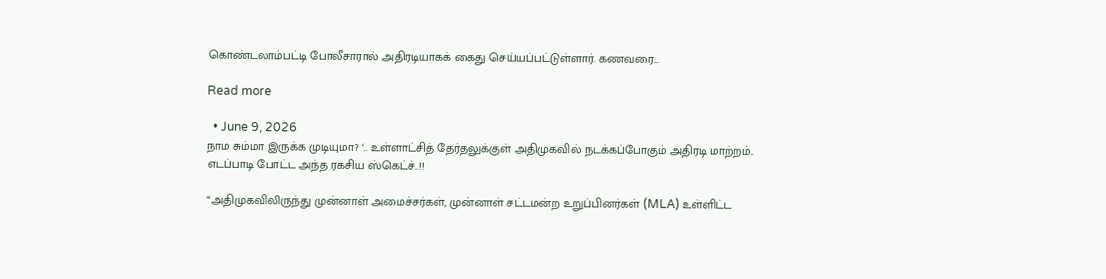கொண்டலாம்பட்டி போலீசாரால் அதிரடியாகக் கைது செய்யப்பட்டுள்ளார். கணவரை…

Read more

  • June 9, 2026
நாம சும்மா இருக்க முடியுமா? ‘.. உள்ளாட்சித் தேர்தலுக்குள் அதிமுகவில் நடக்கப்போகும் அதிரடி மாற்றம்.. எடப்பாடி போட்ட அந்த ரகசிய ஸ்கெட்ச்..!!

“அதிமுகவிலிருந்து முன்னாள் அமைச்சர்கள், முன்னாள் சட்டமன்ற உறுப்பினர்கள் (MLA) உள்ளிட்ட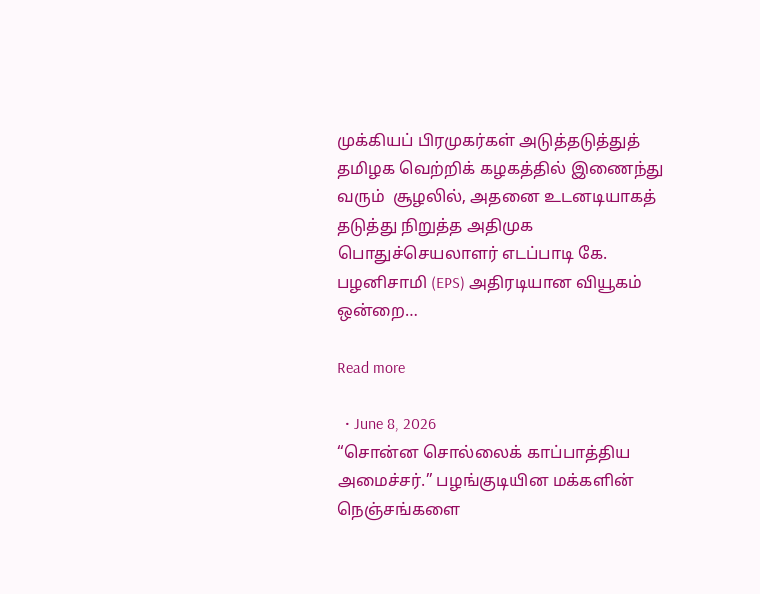முக்கியப் பிரமுகர்கள் அடுத்தடுத்துத் தமிழக வெற்றிக் கழகத்தில் இணைந்து வரும்  சூழலில், அதனை உடனடியாகத் தடுத்து நிறுத்த அதிமுக பொதுச்செயலாளர் எடப்பாடி கே. பழனிசாமி (EPS) அதிரடியான வியூகம் ஒன்றை…

Read more

  • June 8, 2026
“சொன்ன சொல்லைக் காப்பாத்திய அமைச்சர்.” பழங்குடியின மக்களின் நெஞ்சங்களை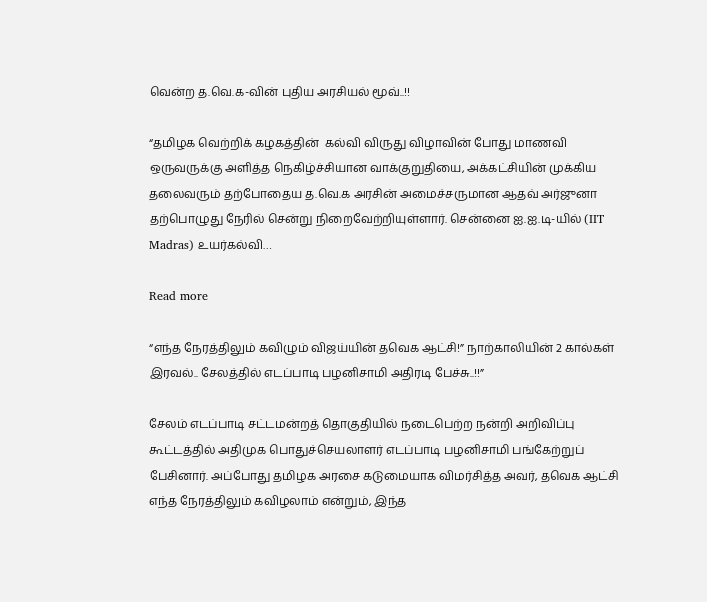வென்ற த.வெ.க-வின் புதிய அரசியல் மூவ்..!!

“தமிழக வெற்றிக் கழகத்தின்  கல்வி விருது விழாவின் போது மாணவி ஒருவருக்கு அளித்த நெகிழ்ச்சியான வாக்குறுதியை, அக்கட்சியின் முக்கிய தலைவரும் தற்போதைய த.வெ.க அரசின் அமைச்சருமான ஆதவ் அர்ஜுனா தற்பொழுது நேரில் சென்று நிறைவேற்றியுள்ளார். சென்னை ஐ.ஐ.டி-யில் (IIT Madras) உயர்கல்வி…

Read more

“எந்த நேரத்திலும் கவிழும் விஜய்யின் தவெக ஆட்சி!” நாற்காலியின் 2 கால்கள் இரவல்.. சேலத்தில் எடப்பாடி பழனிசாமி அதிரடி பேச்சு..!!”

சேலம் எடப்பாடி சட்டமன்றத் தொகுதியில் நடைபெற்ற நன்றி அறிவிப்பு கூட்டத்தில் அதிமுக பொதுச்செயலாளர் எடப்பாடி பழனிசாமி பங்கேற்றுப் பேசினார். அப்போது தமிழக அரசை கடுமையாக விமர்சித்த அவர், தவெக ஆட்சி எந்த நேரத்திலும் கவிழலாம் என்றும், இந்த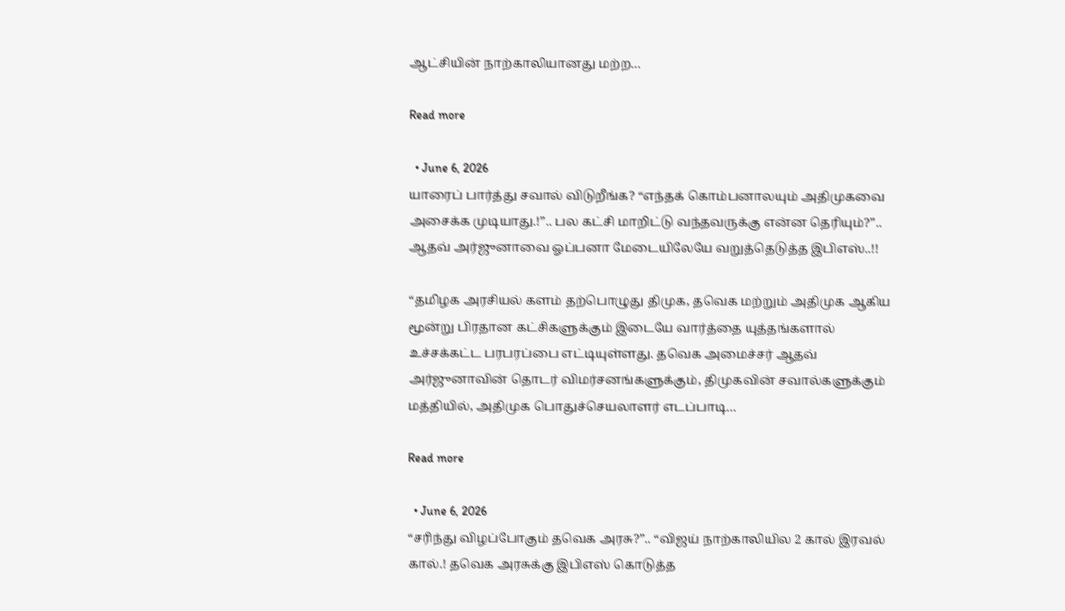ஆட்சியின் நாற்காலியானது மற்ற…

Read more

  • June 6, 2026
யாரைப் பார்த்து சவால் விடுறீங்க? “எந்தக் கொம்பனாலயும் அதிமுகவை அசைக்க முடியாது.!”.. பல கட்சி மாறிட்டு வந்தவருக்கு என்ன தெரியும்?”.. ஆதவ் அர்ஜுனாவை ஓப்பனா மேடையிலேயே வறுத்தெடுத்த இபிஎஸ்..!!

“தமிழக அரசியல் களம் தற்பொழுது திமுக, தவெக மற்றும் அதிமுக ஆகிய மூன்று பிரதான கட்சிகளுக்கும் இடையே வார்த்தை யுத்தங்களால் உச்சக்கட்ட பரபரப்பை எட்டியுள்ளது. தவெக அமைச்சர் ஆதவ் அர்ஜுனாவின் தொடர் விமர்சனங்களுக்கும், திமுகவின் சவால்களுக்கும் மத்தியில், அதிமுக பொதுச்செயலாளர் எடப்பாடி…

Read more

  • June 6, 2026
“சரிந்து விழப்போகும் தவெக அரசு?”.. “விஜய் நாற்காலியில 2 கால் இரவல் கால்.! தவெக அரசுக்கு இபிஎஸ் கொடுத்த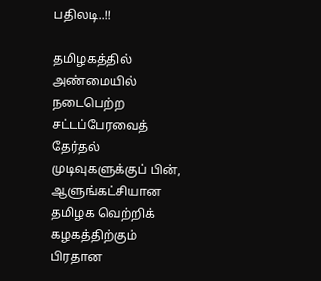பதிலடி..!!

தமிழகத்தில் அண்மையில் நடைபெற்ற சட்டப்பேரவைத் தேர்தல் முடிவுகளுக்குப் பின், ஆளுங்கட்சியான தமிழக வெற்றிக் கழகத்திற்கும் பிரதான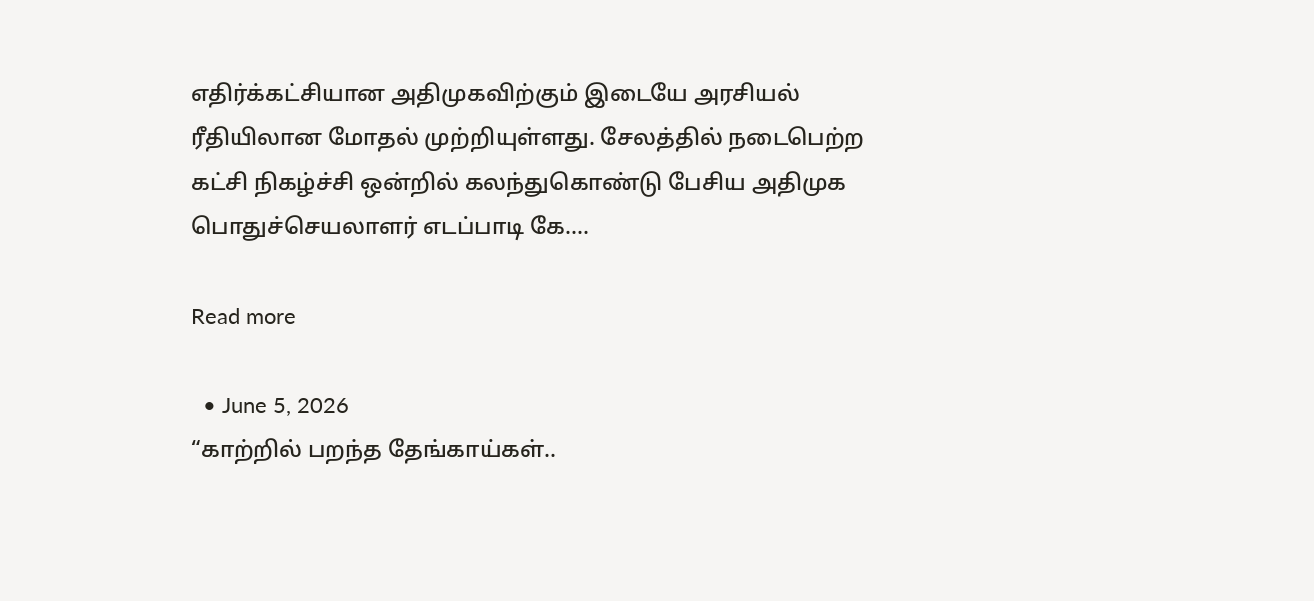எதிர்க்கட்சியான அதிமுகவிற்கும் இடையே அரசியல் ரீதியிலான மோதல் முற்றியுள்ளது. சேலத்தில் நடைபெற்ற கட்சி நிகழ்ச்சி ஒன்றில் கலந்துகொண்டு பேசிய அதிமுக பொதுச்செயலாளர் எடப்பாடி கே.…

Read more

  • June 5, 2026
“காற்றில் பறந்த தேங்காய்கள்..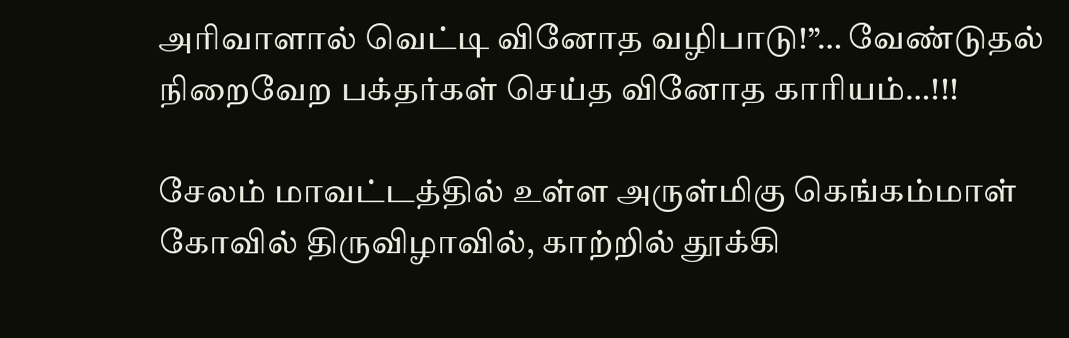அரிவாளால் வெட்டி வினோத வழிபாடு!”… வேண்டுதல் நிறைவேற பக்தர்கள் செய்த வினோத காரியம்…!!!

சேலம் மாவட்டத்தில் உள்ள அருள்மிகு கெங்கம்மாள் கோவில் திருவிழாவில், காற்றில் தூக்கி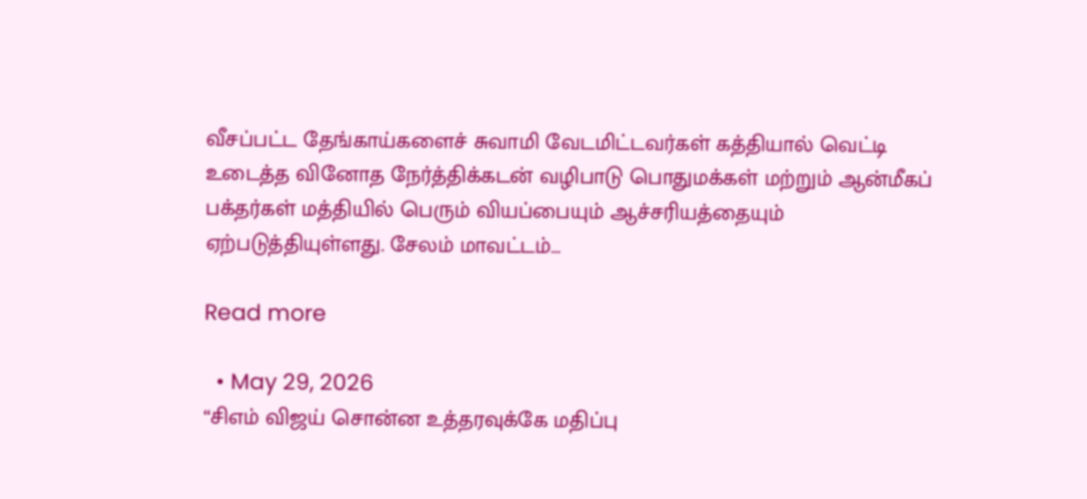வீசப்பட்ட தேங்காய்களைச் சுவாமி வேடமிட்டவர்கள் கத்தியால் வெட்டி உடைத்த வினோத நேர்த்திக்கடன் வழிபாடு பொதுமக்கள் மற்றும் ஆன்மீகப் பக்தர்கள் மத்தியில் பெரும் வியப்பையும் ஆச்சரியத்தையும் ஏற்படுத்தியுள்ளது. சேலம் மாவட்டம்…

Read more

  • May 29, 2026
“சிஎம் விஜய் சொன்ன உத்தரவுக்கே மதிப்பு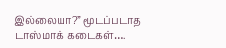இல்லையா?” மூடப்படாத டாஸ்மாக் கடைகள்….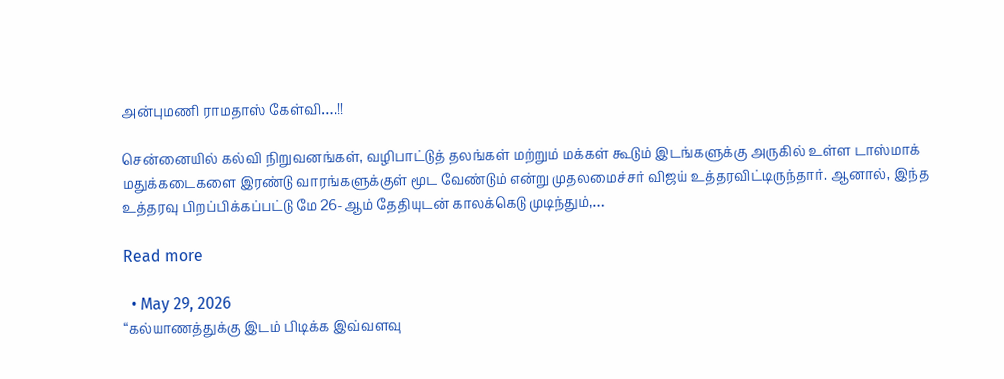அன்புமணி ராமதாஸ் கேள்வி….!!

சென்னையில் கல்வி நிறுவனங்கள், வழிபாட்டுத் தலங்கள் மற்றும் மக்கள் கூடும் இடங்களுக்கு அருகில் உள்ள டாஸ்மாக் மதுக்கடைகளை இரண்டு வாரங்களுக்குள் மூட வேண்டும் என்று முதலமைச்சர் விஜய் உத்தரவிட்டிருந்தார். ஆனால், இந்த உத்தரவு பிறப்பிக்கப்பட்டு மே 26-ஆம் தேதியுடன் காலக்கெடு முடிந்தும்,…

Read more

  • May 29, 2026
“கல்யாணத்துக்கு இடம் பிடிக்க இவ்வளவு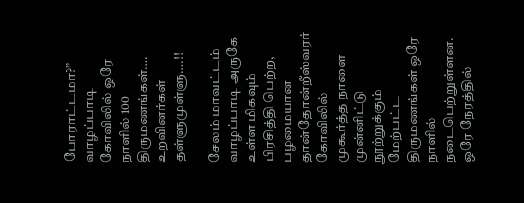போராட்டமா?” வாழப்பாடி கோவிலில் ஒரே நாளில் 100 திருமணங்கள்…. உறவினர்கள் தள்ளுமுள்ளு….!!

சேலம் மாவட்டம் வாழப்பாடி அருகே உள்ள மிகவும் பிரசித்தி பெற்ற, பழமையான தான்தோன்றீஸ்வரர் கோவிலில் முகூர்த்த நாளை முன்னிட்டு நூற்றுக்கும் மேற்பட்ட திருமணங்கள் ஒரே நாளில் நடைபெற்றுள்ளன. ஒரே நேரத்தில்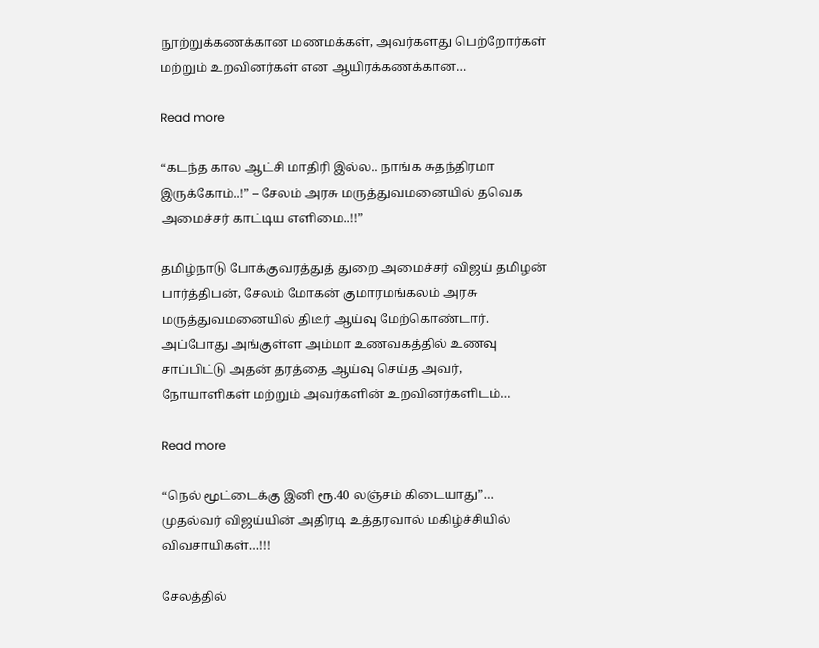நூற்றுக்கணக்கான மணமக்கள், அவர்களது பெற்றோர்கள் மற்றும் உறவினர்கள் என ஆயிரக்கணக்கான…

Read more

“கடந்த கால ஆட்சி மாதிரி இல்ல.. நாங்க சுதந்திரமா இருக்கோம்..!” – சேலம் அரசு மருத்துவமனையில் தவெக அமைச்சர் காட்டிய எளிமை..!!”

தமிழ்நாடு போக்குவரத்துத் துறை அமைச்சர் விஜய் தமிழன் பார்த்திபன், சேலம் மோகன் குமாரமங்கலம் அரசு மருத்துவமனையில் திடீர் ஆய்வு மேற்கொண்டார். அப்போது அங்குள்ள அம்மா உணவகத்தில் உணவு சாப்பிட்டு அதன் தரத்தை ஆய்வு செய்த அவர், நோயாளிகள் மற்றும் அவர்களின் உறவினர்களிடம்…

Read more

“நெல் மூட்டைக்கு இனி ரூ.40 லஞ்சம் கிடையாது”… முதல்வர் விஜய்யின் அதிரடி உத்தரவால் மகிழ்ச்சியில் விவசாயிகள்…!!!

சேலத்தில்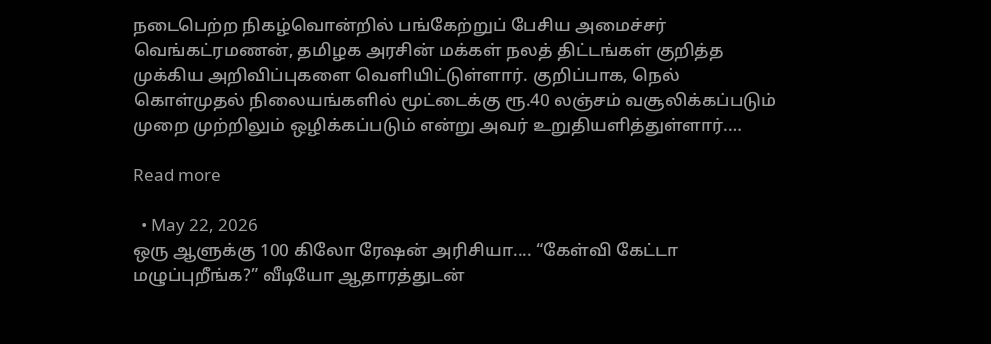நடைபெற்ற நிகழ்வொன்றில் பங்கேற்றுப் பேசிய அமைச்சர் வெங்கட்ரமணன், தமிழக அரசின் மக்கள் நலத் திட்டங்கள் குறித்த முக்கிய அறிவிப்புகளை வெளியிட்டுள்ளார். குறிப்பாக, நெல் கொள்முதல் நிலையங்களில் மூட்டைக்கு ரூ.40 லஞ்சம் வசூலிக்கப்படும் முறை முற்றிலும் ஒழிக்கப்படும் என்று அவர் உறுதியளித்துள்ளார்.…

Read more

  • May 22, 2026
ஒரு ஆளுக்கு 100 கிலோ ரேஷன் அரிசியா.... “கேள்வி கேட்டா மழுப்புறீங்க?” வீடியோ ஆதாரத்துடன்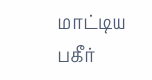மாட்டிய பகீர்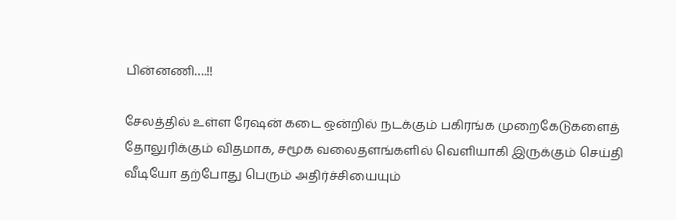பின்னணி….!!

சேலத்தில் உள்ள ரேஷன் கடை ஒன்றில் நடக்கும் பகிரங்க முறைகேடுகளைத் தோலுரிக்கும் விதமாக, சமூக வலைதளங்களில் வெளியாகி இருக்கும் செய்தி வீடியோ தற்போது பெரும் அதிர்ச்சியையும்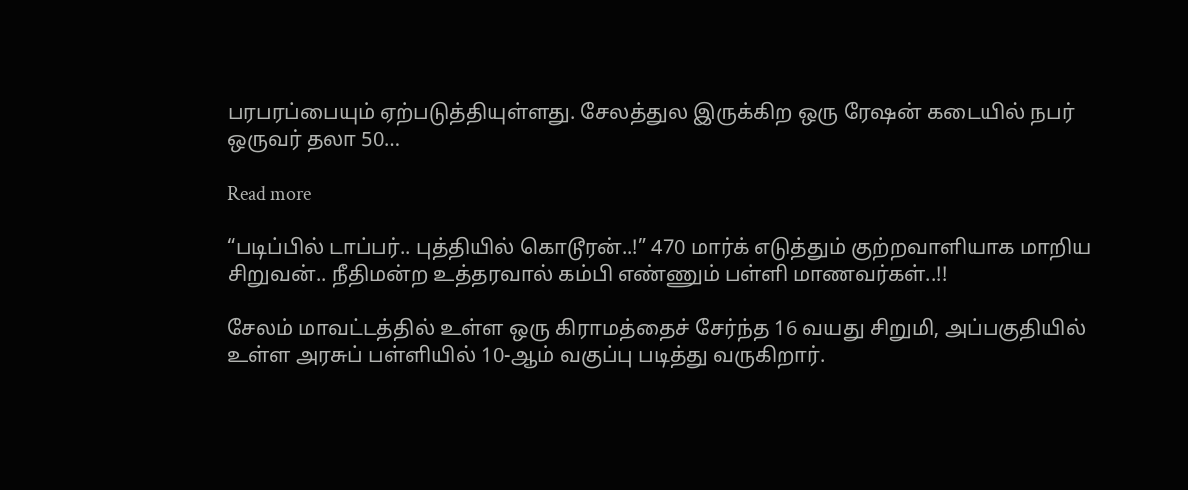பரபரப்பையும் ஏற்படுத்தியுள்ளது. சேலத்துல இருக்கிற ஒரு ரேஷன் கடையில் நபர் ஒருவர் தலா 50…

Read more

“படிப்பில் டாப்பர்.. புத்தியில் கொடூரன்..!” 470 மார்க் எடுத்தும் குற்றவாளியாக மாறிய சிறுவன்.. நீதிமன்ற உத்தரவால் கம்பி எண்ணும் பள்ளி மாணவர்கள்..!!

சேலம் மாவட்டத்தில் உள்ள ஒரு கிராமத்தைச் சேர்ந்த 16 வயது சிறுமி, அப்பகுதியில் உள்ள அரசுப் பள்ளியில் 10-ஆம் வகுப்பு படித்து வருகிறார்.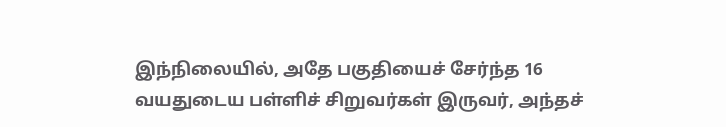இந்நிலையில், அதே பகுதியைச் சேர்ந்த 16 வயதுடைய பள்ளிச் சிறுவர்கள் இருவர், அந்தச்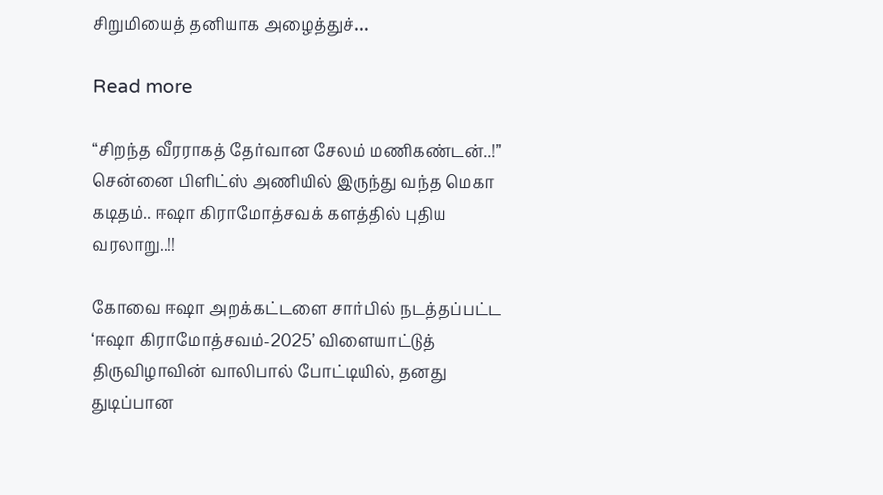சிறுமியைத் தனியாக அழைத்துச்…

Read more

“சிறந்த வீரராகத் தேர்வான சேலம் மணிகண்டன்..!” சென்னை பிளிட்ஸ் அணியில் இருந்து வந்த மெகா கடிதம்.. ஈஷா கிராமோத்சவக் களத்தில் புதிய வரலாறு..!!

கோவை ஈஷா அறக்கட்டளை சார்பில் நடத்தப்பட்ட ‘ஈஷா கிராமோத்சவம்-2025’ விளையாட்டுத் திருவிழாவின் வாலிபால் போட்டியில், தனது துடிப்பான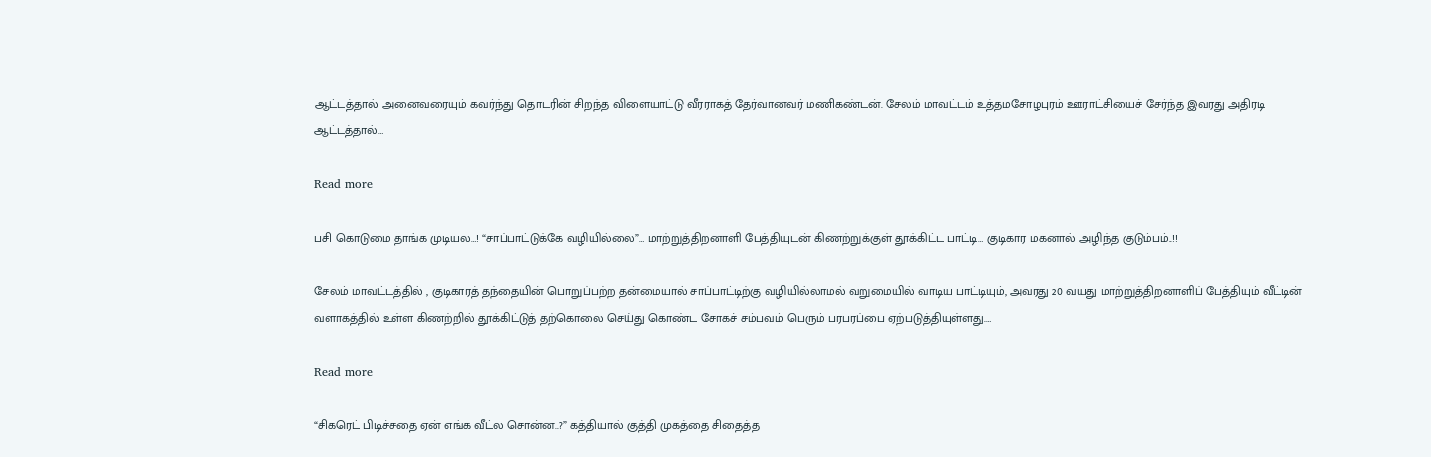ஆட்டத்தால் அனைவரையும் கவர்ந்து தொடரின் சிறந்த விளையாட்டு வீரராகத் தேர்வானவர் மணிகண்டன். சேலம் மாவட்டம் உத்தமசோழபுரம் ஊராட்சியைச் சேர்ந்த இவரது அதிரடி ஆட்டத்தால்…

Read more

பசி கொடுமை தாங்க முடியல…! “சாப்பாட்டுக்கே வழியில்லை”… மாற்றுத்திறனாளி பேத்தியுடன் கிணற்றுக்குள் தூக்கிட்ட பாட்டி… குடிகார மகனால் அழிந்த குடும்பம்..!!

சேலம் மாவட்டத்தில் , குடிகாரத் தந்தையின் பொறுப்பற்ற தன்மையால் சாப்பாட்டிற்கு வழியில்லாமல் வறுமையில் வாடிய பாட்டியும், அவரது 20 வயது மாற்றுத்திறனாளிப் பேத்தியும் வீட்டின் வளாகத்தில் உள்ள கிணற்றில் தூக்கிட்டுத் தற்கொலை செய்து கொண்ட சோகச் சம்பவம் பெரும் பரபரப்பை ஏற்படுத்தியுள்ளது.…

Read more

“சிகரெட் பிடிச்சதை ஏன் எங்க வீட்ல சொன்ன..?” கத்தியால் குத்தி முகத்தை சிதைத்த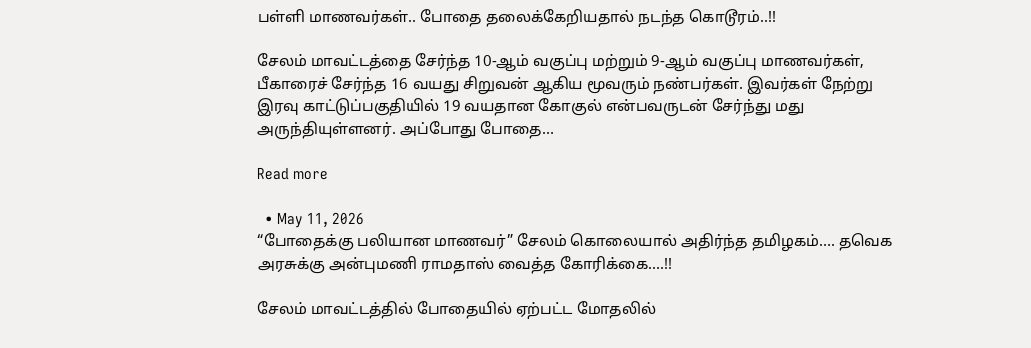பள்ளி மாணவர்கள்.. போதை தலைக்கேறியதால் நடந்த கொடூரம்..!!

சேலம் மாவட்டத்தை சேர்ந்த 10-ஆம் வகுப்பு மற்றும் 9-ஆம் வகுப்பு மாணவர்கள், பீகாரைச் சேர்ந்த 16 வயது சிறுவன் ஆகிய மூவரும் நண்பர்கள். இவர்கள் நேற்று இரவு காட்டுப்பகுதியில் 19 வயதான கோகுல் என்பவருடன் சேர்ந்து மது அருந்தியுள்ளனர். அப்போது போதை…

Read more

  • May 11, 2026
“போதைக்கு பலியான மாணவர்” சேலம் கொலையால் அதிர்ந்த தமிழகம்…. தவெக அரசுக்கு அன்புமணி ராமதாஸ் வைத்த கோரிக்கை….!!

சேலம் மாவட்டத்தில் போதையில் ஏற்பட்ட மோதலில்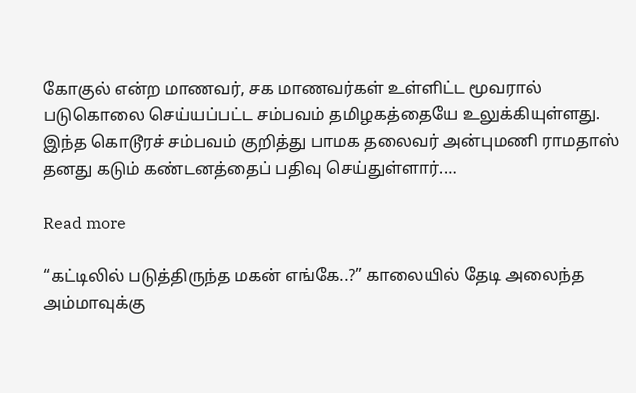கோகுல் என்ற மாணவர், சக மாணவர்கள் உள்ளிட்ட மூவரால் படுகொலை செய்யப்பட்ட சம்பவம் தமிழகத்தையே உலுக்கியுள்ளது. இந்த கொடூரச் சம்பவம் குறித்து பாமக தலைவர் அன்புமணி ராமதாஸ் தனது கடும் கண்டனத்தைப் பதிவு செய்துள்ளார்.…

Read more

“கட்டிலில் படுத்திருந்த மகன் எங்கே..?” காலையில் தேடி அலைந்த அம்மாவுக்கு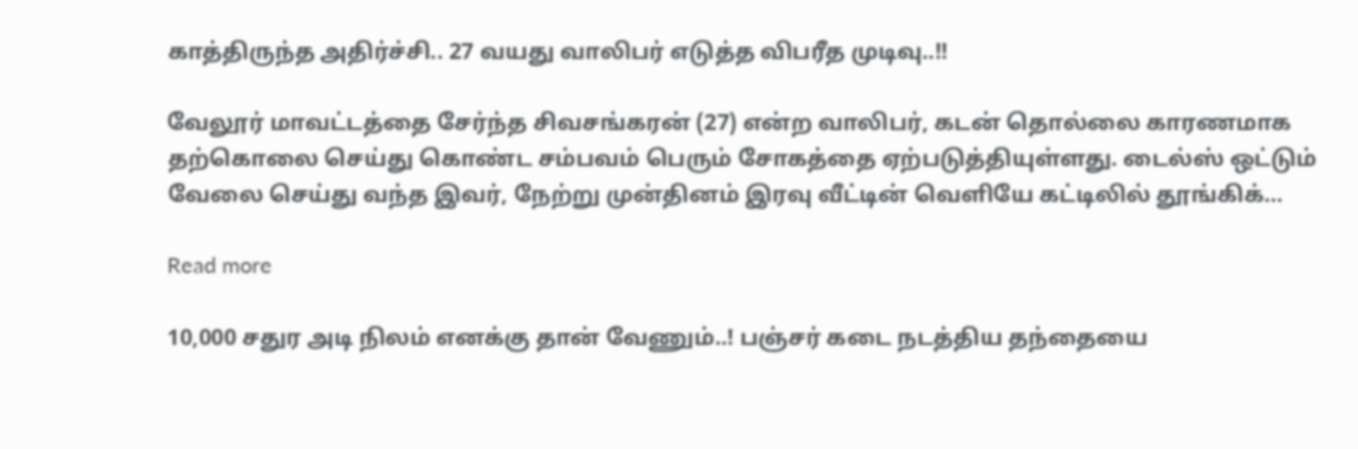காத்திருந்த அதிர்ச்சி.. 27 வயது வாலிபர் எடுத்த விபரீத முடிவு..!!

வேலூர் மாவட்டத்தை சேர்ந்த சிவசங்கரன் (27) என்ற வாலிபர், கடன் தொல்லை காரணமாக தற்கொலை செய்து கொண்ட சம்பவம் பெரும் சோகத்தை ஏற்படுத்தியுள்ளது. டைல்ஸ் ஒட்டும் வேலை செய்து வந்த இவர், நேற்று முன்தினம் இரவு வீட்டின் வெளியே கட்டிலில் தூங்கிக்…

Read more

10,000 சதுர அடி நிலம் எனக்கு தான் வேணும்..! பஞ்சர் கடை நடத்திய தந்தையை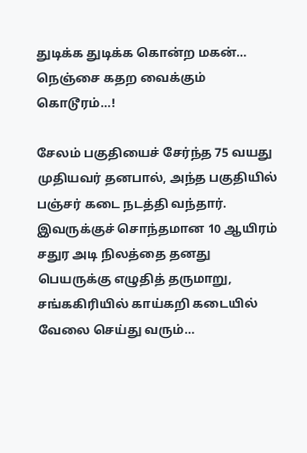துடிக்க துடிக்க கொன்ற மகன்… நெஞ்சை கதற வைக்கும் கொடூரம்…!

சேலம் பகுதியைச் சேர்ந்த 75 வயது முதியவர் தனபால், அந்த பகுதியில் பஞ்சர் கடை நடத்தி வந்தார். இவருக்குச் சொந்தமான 10 ஆயிரம் சதுர அடி நிலத்தை தனது பெயருக்கு எழுதித் தருமாறு, சங்ககிரியில் காய்கறி கடையில் வேலை செய்து வரும்…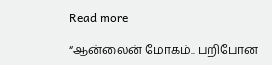Read more

“ஆன்லைன் மோகம்.. பறிபோன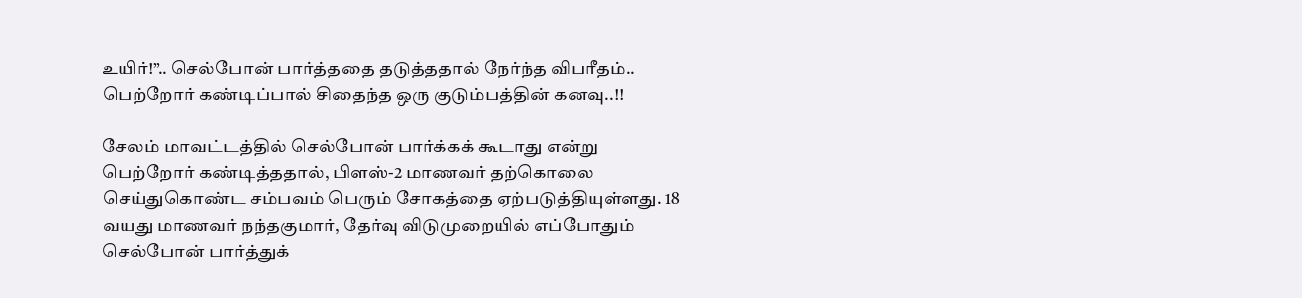உயிர்!”.. செல்போன் பார்த்ததை தடுத்ததால் நேர்ந்த விபரீதம்.. பெற்றோர் கண்டிப்பால் சிதைந்த ஒரு குடும்பத்தின் கனவு..!!

சேலம் மாவட்டத்தில் செல்போன் பார்க்கக் கூடாது என்று பெற்றோர் கண்டித்ததால், பிளஸ்-2 மாணவர் தற்கொலை செய்துகொண்ட சம்பவம் பெரும் சோகத்தை ஏற்படுத்தியுள்ளது. 18 வயது மாணவர் நந்தகுமார், தேர்வு விடுமுறையில் எப்போதும் செல்போன் பார்த்துக்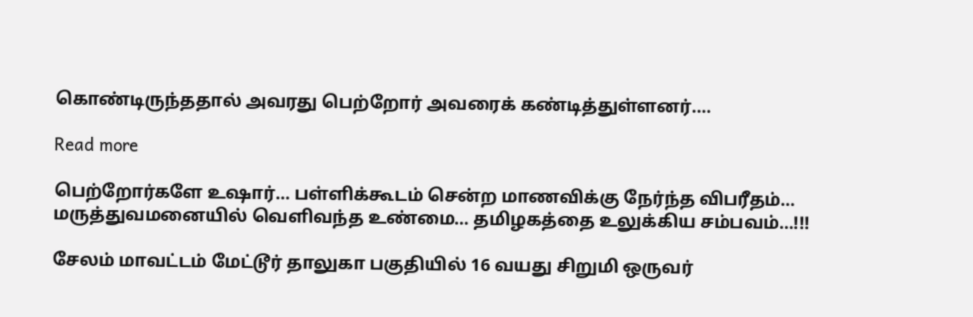கொண்டிருந்ததால் அவரது பெற்றோர் அவரைக் கண்டித்துள்ளனர்.…

Read more

பெற்றோர்களே உஷார்… பள்ளிக்கூடம் சென்ற மாணவிக்கு நேர்ந்த விபரீதம்… மருத்துவமனையில் வெளிவந்த உண்மை… தமிழகத்தை உலுக்கிய சம்பவம்…!!!

சேலம் மாவட்டம் மேட்டூர் தாலுகா பகுதியில் 16 வயது சிறுமி ஒருவர்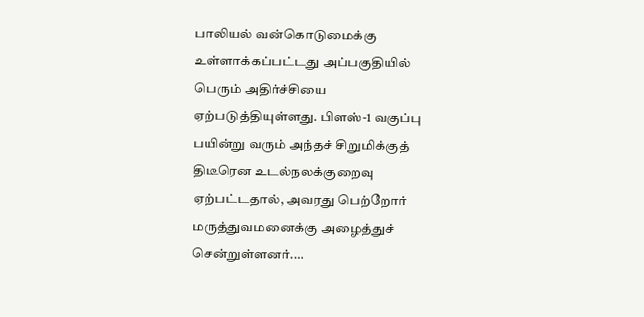பாலியல் வன்கொடுமைக்கு உள்ளாக்கப்பட்டது அப்பகுதியில் பெரும் அதிர்ச்சியை ஏற்படுத்தியுள்ளது. பிளஸ்-1 வகுப்பு பயின்று வரும் அந்தச் சிறுமிக்குத் திடீரென உடல்நலக்குறைவு ஏற்பட்டதால், அவரது பெற்றோர் மருத்துவமனைக்கு அழைத்துச் சென்றுள்ளனர்.…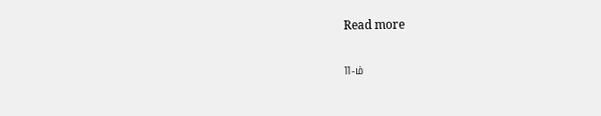Read more

11-ம்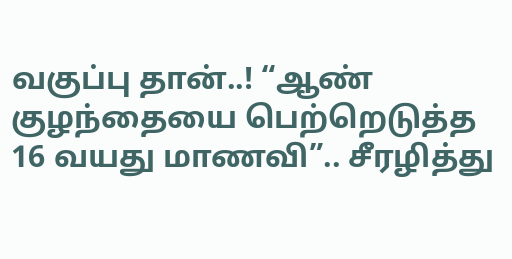வகுப்பு தான்..! “ஆண் குழந்தையை பெற்றெடுத்த 16 வயது மாணவி”.. சீரழித்து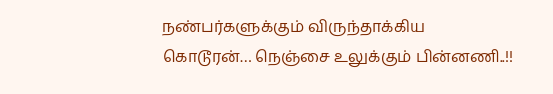நண்பர்களுக்கும் விருந்தாக்கிய கொடூரன்… நெஞ்சை உலுக்கும் பின்னணி..!!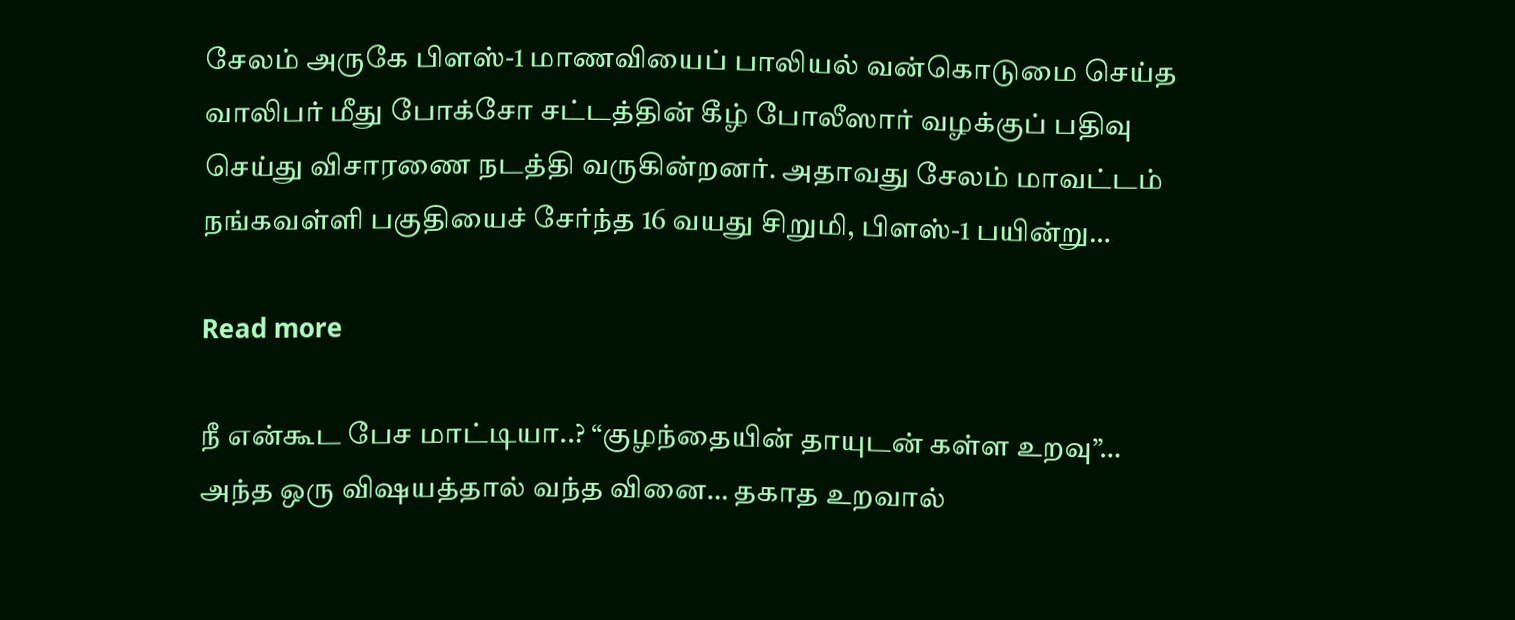சேலம் அருகே பிளஸ்-1 மாணவியைப் பாலியல் வன்கொடுமை செய்த வாலிபர் மீது போக்சோ சட்டத்தின் கீழ் போலீஸார் வழக்குப் பதிவு செய்து விசாரணை நடத்தி வருகின்றனர். அதாவது சேலம் மாவட்டம் நங்கவள்ளி பகுதியைச் சேர்ந்த 16 வயது சிறுமி, பிளஸ்-1 பயின்று…

Read more

நீ என்கூட பேச மாட்டியா..? “குழந்தையின் தாயுடன் கள்ள உறவு”… அந்த ஒரு விஷயத்தால் வந்த வினை… தகாத உறவால்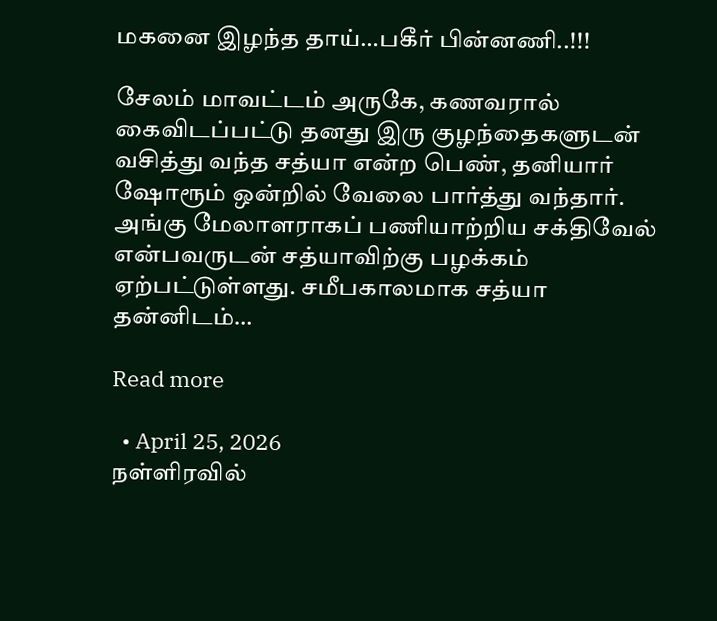மகனை இழந்த தாய்…பகீர் பின்னணி..!!!

சேலம் மாவட்டம் அருகே, கணவரால் கைவிடப்பட்டு தனது இரு குழந்தைகளுடன் வசித்து வந்த சத்யா என்ற பெண், தனியார் ஷோரூம் ஒன்றில் வேலை பார்த்து வந்தார். அங்கு மேலாளராகப் பணியாற்றிய சக்திவேல் என்பவருடன் சத்யாவிற்கு பழக்கம் ஏற்பட்டுள்ளது. சமீபகாலமாக சத்யா தன்னிடம்…

Read more

  • April 25, 2026
நள்ளிரவில்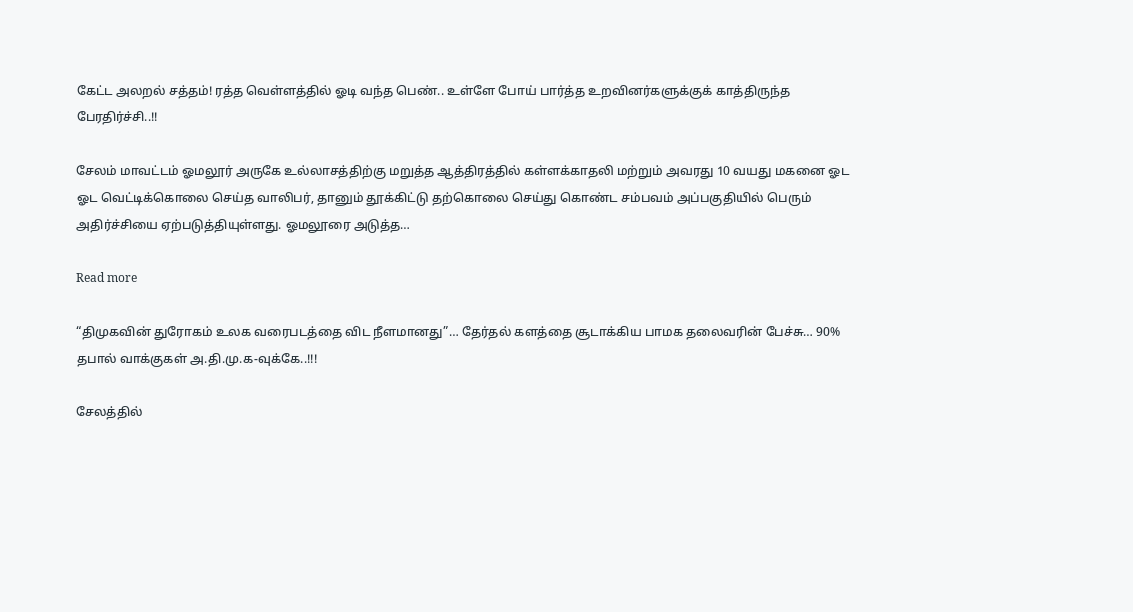கேட்ட அலறல் சத்தம்! ரத்த வெள்ளத்தில் ஓடி வந்த பெண்.. உள்ளே போய் பார்த்த உறவினர்களுக்குக் காத்திருந்த பேரதிர்ச்சி..!!

சேலம் மாவட்டம் ஓமலூர் அருகே உல்லாசத்திற்கு மறுத்த ஆத்திரத்தில் கள்ளக்காதலி மற்றும் அவரது 10 வயது மகனை ஓட ஓட வெட்டிக்கொலை செய்த வாலிபர், தானும் தூக்கிட்டு தற்கொலை செய்து கொண்ட சம்பவம் அப்பகுதியில் பெரும் அதிர்ச்சியை ஏற்படுத்தியுள்ளது. ஓமலூரை அடுத்த…

Read more

“திமுகவின் துரோகம் உலக வரைபடத்தை விட நீளமானது”… தேர்தல் களத்தை சூடாக்கிய பாமக தலைவரின் பேச்சு… 90% தபால் வாக்குகள் அ.தி.மு.க-வுக்கே..!!!

சேலத்தில்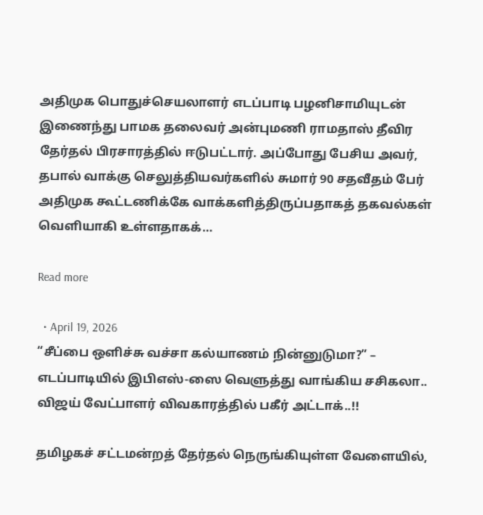அதிமுக பொதுச்செயலாளர் எடப்பாடி பழனிசாமியுடன் இணைந்து பாமக தலைவர் அன்புமணி ராமதாஸ் தீவிர தேர்தல் பிரசாரத்தில் ஈடுபட்டார். அப்போது பேசிய அவர், தபால் வாக்கு செலுத்தியவர்களில் சுமார் 90 சதவீதம் பேர் அதிமுக கூட்டணிக்கே வாக்களித்திருப்பதாகத் தகவல்கள் வெளியாகி உள்ளதாகக்…

Read more

  • April 19, 2026
“சீப்பை ஒளிச்சு வச்சா கல்யாணம் நின்னுடுமா?” – எடப்பாடியில் இபிஎஸ்-ஸை வெளுத்து வாங்கிய சசிகலா.. விஜய் வேட்பாளர் விவகாரத்தில் பகீர் அட்டாக்..!!

தமிழகச் சட்டமன்றத் தேர்தல் நெருங்கியுள்ள வேளையில்,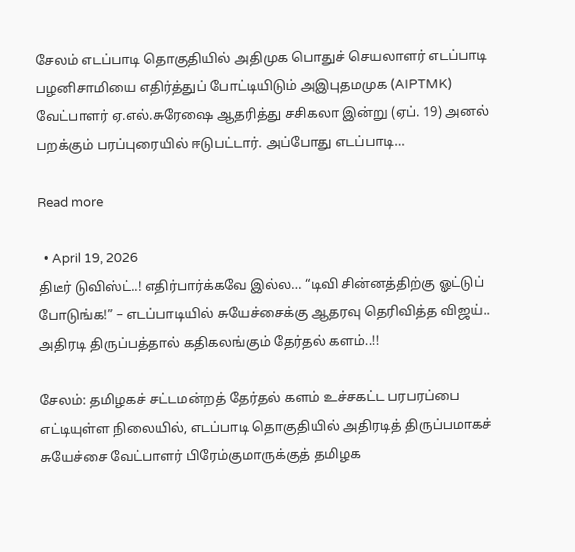சேலம் எடப்பாடி தொகுதியில் அதிமுக பொதுச் செயலாளர் எடப்பாடி பழனிசாமியை எதிர்த்துப் போட்டியிடும் அஇபுதமமுக (AIPTMK) வேட்பாளர் ஏ.எல்.சுரேஷை ஆதரித்து சசிகலா இன்று (ஏப். 19) அனல் பறக்கும் பரப்புரையில் ஈடுபட்டார். அப்போது எடப்பாடி…

Read more

  • April 19, 2026
திடீர் டுவிஸ்ட்..! எதிர்பார்க்கவே இல்ல… “டிவி சின்னத்திற்கு ஓட்டுப் போடுங்க!” – எடப்பாடியில் சுயேச்சைக்கு ஆதரவு தெரிவித்த விஜய்.. அதிரடி திருப்பத்தால் கதிகலங்கும் தேர்தல் களம்..!!

சேலம்: தமிழகச் சட்டமன்றத் தேர்தல் களம் உச்சகட்ட பரபரப்பை எட்டியுள்ள நிலையில், எடப்பாடி தொகுதியில் அதிரடித் திருப்பமாகச் சுயேச்சை வேட்பாளர் பிரேம்குமாருக்குத் தமிழக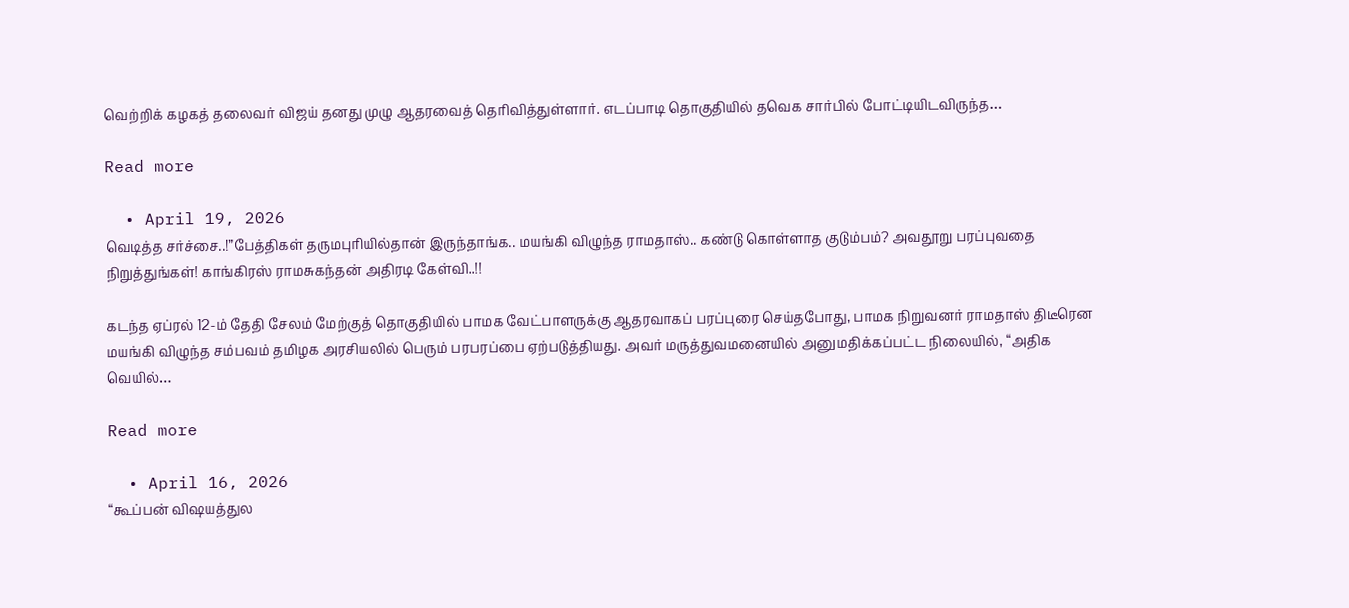வெற்றிக் கழகத் தலைவர் விஜய் தனது முழு ஆதரவைத் தெரிவித்துள்ளார். எடப்பாடி தொகுதியில் தவெக சார்பில் போட்டியிடவிருந்த…

Read more

  • April 19, 2026
வெடித்த சர்ச்சை..!”பேத்திகள் தருமபுரியில்தான் இருந்தாங்க.. மயங்கி விழுந்த ராமதாஸ்.. கண்டு கொள்ளாத குடும்பம்? அவதூறு பரப்புவதை நிறுத்துங்கள்! காங்கிரஸ் ராமசுகந்தன் அதிரடி கேள்வி..!!

கடந்த ஏப்ரல் 12-ம் தேதி சேலம் மேற்குத் தொகுதியில் பாமக வேட்பாளருக்கு ஆதரவாகப் பரப்புரை செய்தபோது, பாமக நிறுவனர் ராமதாஸ் திடீரென மயங்கி விழுந்த சம்பவம் தமிழக அரசியலில் பெரும் பரபரப்பை ஏற்படுத்தியது. அவர் மருத்துவமனையில் அனுமதிக்கப்பட்ட நிலையில், “அதிக வெயில்…

Read more

  • April 16, 2026
“கூப்பன் விஷயத்துல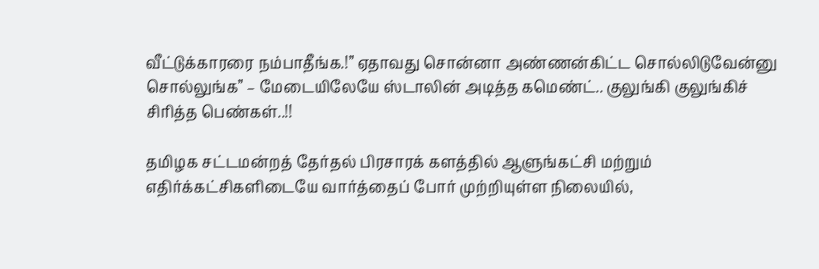வீட்டுக்காரரை நம்பாதீங்க.!” ஏதாவது சொன்னா அண்ணன்கிட்ட சொல்லிடுவேன்னு சொல்லுங்க” – மேடையிலேயே ஸ்டாலின் அடித்த கமெண்ட்.. குலுங்கி குலுங்கிச் சிரித்த பெண்கள்..!!

தமிழக சட்டமன்றத் தேர்தல் பிரசாரக் களத்தில் ஆளுங்கட்சி மற்றும் எதிர்க்கட்சிகளிடையே வார்த்தைப் போர் முற்றியுள்ள நிலையில்,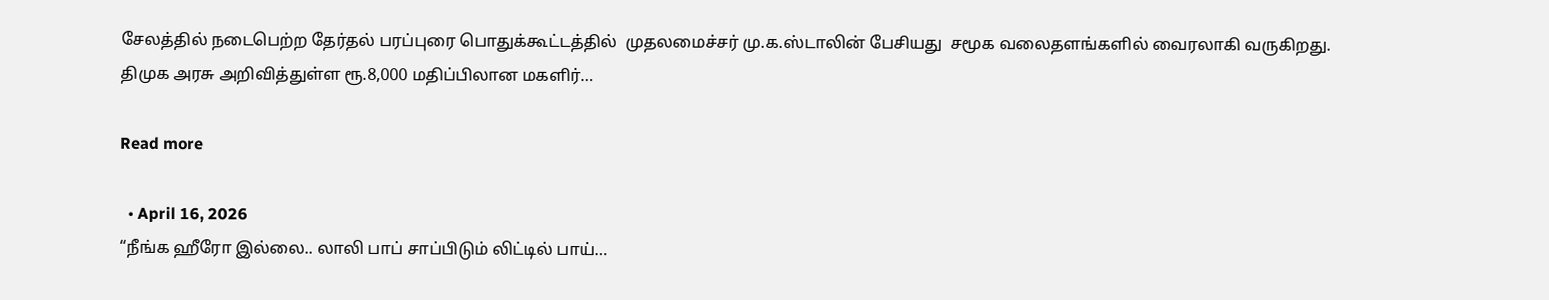சேலத்தில் நடைபெற்ற தேர்தல் பரப்புரை பொதுக்கூட்டத்தில்  முதலமைச்சர் மு.க.ஸ்டாலின் பேசியது  சமூக வலைதளங்களில் வைரலாகி வருகிறது. திமுக அரசு அறிவித்துள்ள ரூ.8,000 மதிப்பிலான மகளிர்…

Read more

  • April 16, 2026
“நீங்க ஹீரோ இல்லை.. லாலி பாப் சாப்பிடும் லிட்டில் பாய்…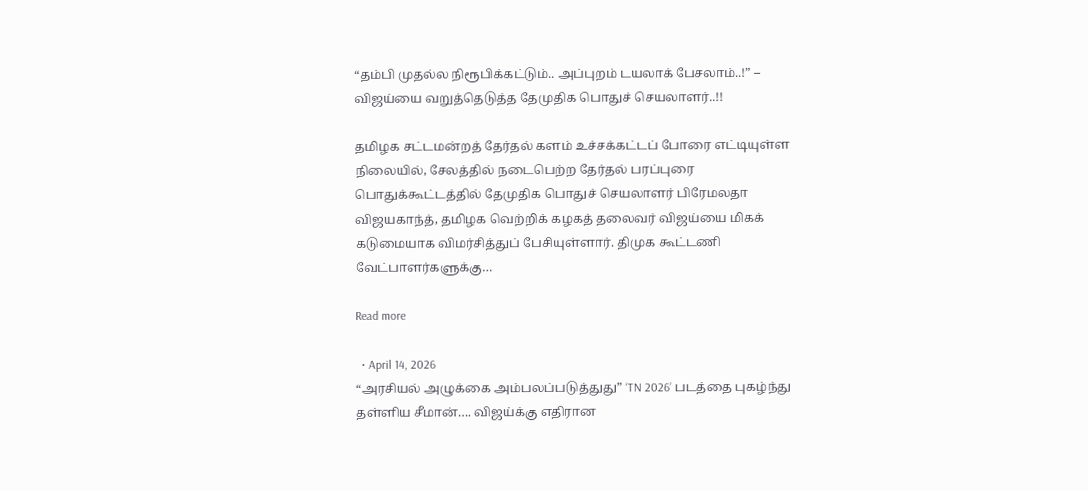“தம்பி முதல்ல நிரூபிக்கட்டும்.. அப்புறம் டயலாக் பேசலாம்..!” – விஜய்யை வறுத்தெடுத்த தேமுதிக பொதுச் செயலாளர்..!!

தமிழக சட்டமன்றத் தேர்தல் களம் உச்சக்கட்டப் போரை எட்டியுள்ள நிலையில், சேலத்தில் நடைபெற்ற தேர்தல் பரப்புரை பொதுக்கூட்டத்தில் தேமுதிக பொதுச் செயலாளர் பிரேமலதா விஜயகாந்த், தமிழக வெற்றிக் கழகத் தலைவர் விஜய்யை மிகக் கடுமையாக விமர்சித்துப் பேசியுள்ளார். திமுக கூட்டணி வேட்பாளர்களுக்கு…

Read more

  • April 14, 2026
“அரசியல் அழுக்கை அம்பலப்படுத்துது” ‘TN 2026’ படத்தை புகழ்ந்து தள்ளிய சீமான்…. விஜய்க்கு எதிரான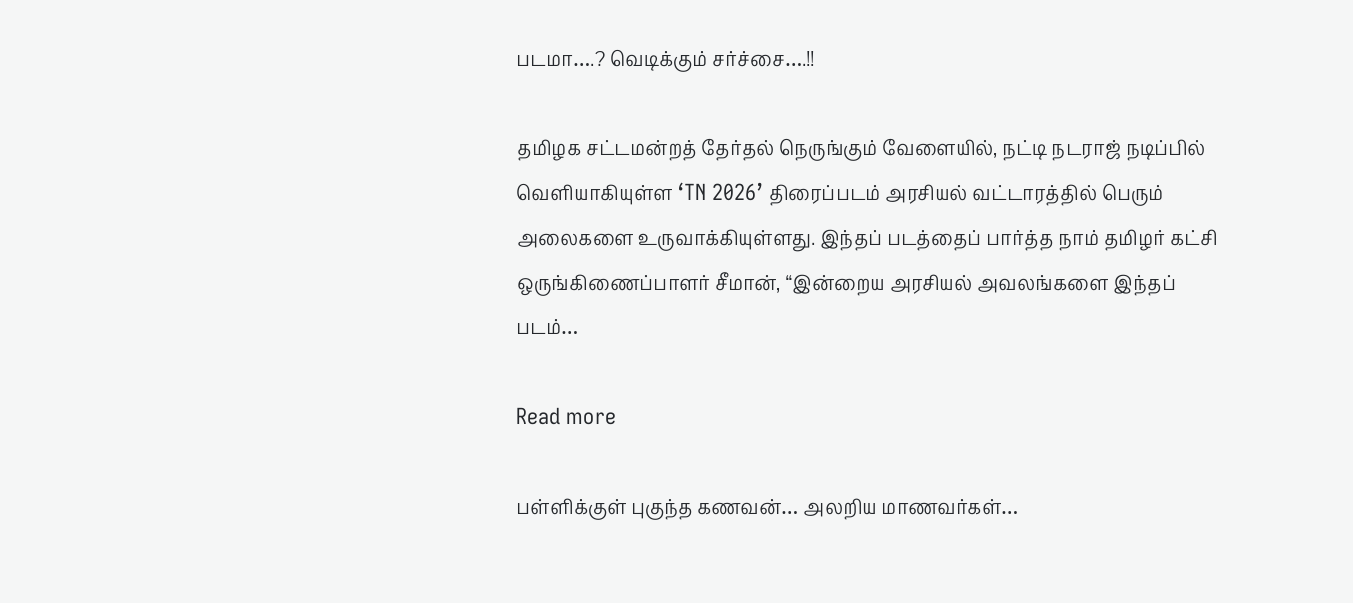படமா….? வெடிக்கும் சர்ச்சை….!!

தமிழக சட்டமன்றத் தேர்தல் நெருங்கும் வேளையில், நட்டி நடராஜ் நடிப்பில் வெளியாகியுள்ள ‘TN 2026’ திரைப்படம் அரசியல் வட்டாரத்தில் பெரும் அலைகளை உருவாக்கியுள்ளது. இந்தப் படத்தைப் பார்த்த நாம் தமிழர் கட்சி ஒருங்கிணைப்பாளர் சீமான், “இன்றைய அரசியல் அவலங்களை இந்தப் படம்…

Read more

பள்ளிக்குள் புகுந்த கணவன்… அலறிய மாணவர்கள்…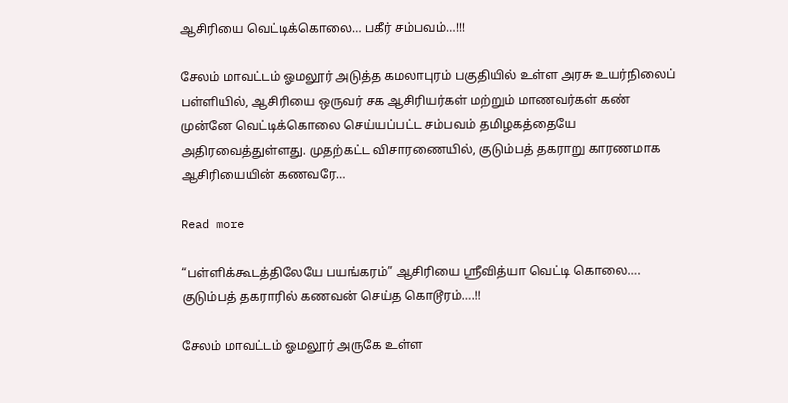ஆசிரியை வெட்டிக்கொலை… பகீர் சம்பவம்…!!!

சேலம் மாவட்டம் ஓமலூர் அடுத்த கமலாபுரம் பகுதியில் உள்ள அரசு உயர்நிலைப் பள்ளியில், ஆசிரியை ஒருவர் சக ஆசிரியர்கள் மற்றும் மாணவர்கள் கண் முன்னே வெட்டிக்கொலை செய்யப்பட்ட சம்பவம் தமிழகத்தையே அதிரவைத்துள்ளது. முதற்கட்ட விசாரணையில், குடும்பத் தகராறு காரணமாக ஆசிரியையின் கணவரே…

Read more

“பள்ளிக்கூடத்திலேயே பயங்கரம்” ஆசிரியை ஸ்ரீவித்யா வெட்டி கொலை…. குடும்பத் தகராரில் கணவன் செய்த கொடூரம்….!!

சேலம் மாவட்டம் ஓமலூர் அருகே உள்ள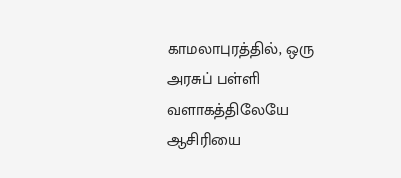காமலாபுரத்தில், ஒரு அரசுப் பள்ளி வளாகத்திலேயே ஆசிரியை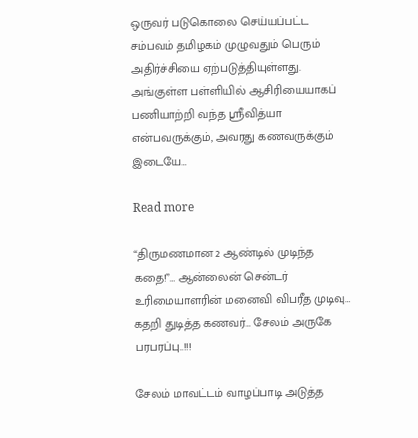ஒருவர் படுகொலை செய்யப்பட்ட சம்பவம் தமிழகம் முழுவதும் பெரும் அதிர்ச்சியை ஏற்படுத்தியுள்ளது. அங்குள்ள பள்ளியில் ஆசிரியையாகப் பணியாற்றி வந்த ஸ்ரீவித்யா என்பவருக்கும், அவரது கணவருக்கும் இடையே…

Read more

“திருமணமான 2 ஆண்டில் முடிந்த கதை!”… ஆன்லைன் சென்டர் உரிமையாளரின் மனைவி விபரீத முடிவு… கதறி துடித்த கணவர்… சேலம் அருகே பரபரப்பு..!!!

சேலம் மாவட்டம் வாழப்பாடி அடுத்த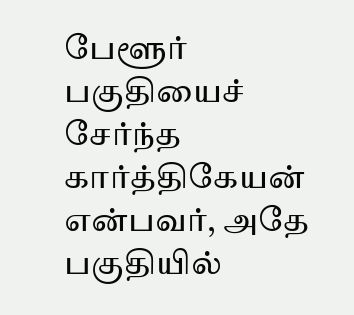பேளூர் பகுதியைச் சேர்ந்த கார்த்திகேயன் என்பவர், அதே பகுதியில்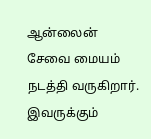ஆன்லைன் சேவை மையம் நடத்தி வருகிறார். இவருக்கும்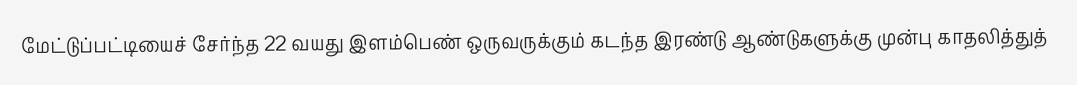மேட்டுப்பட்டியைச் சேர்ந்த 22 வயது இளம்பெண் ஒருவருக்கும் கடந்த இரண்டு ஆண்டுகளுக்கு முன்பு காதலித்துத்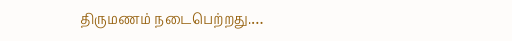திருமணம் நடைபெற்றது.…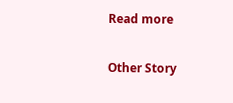Read more

Other Story